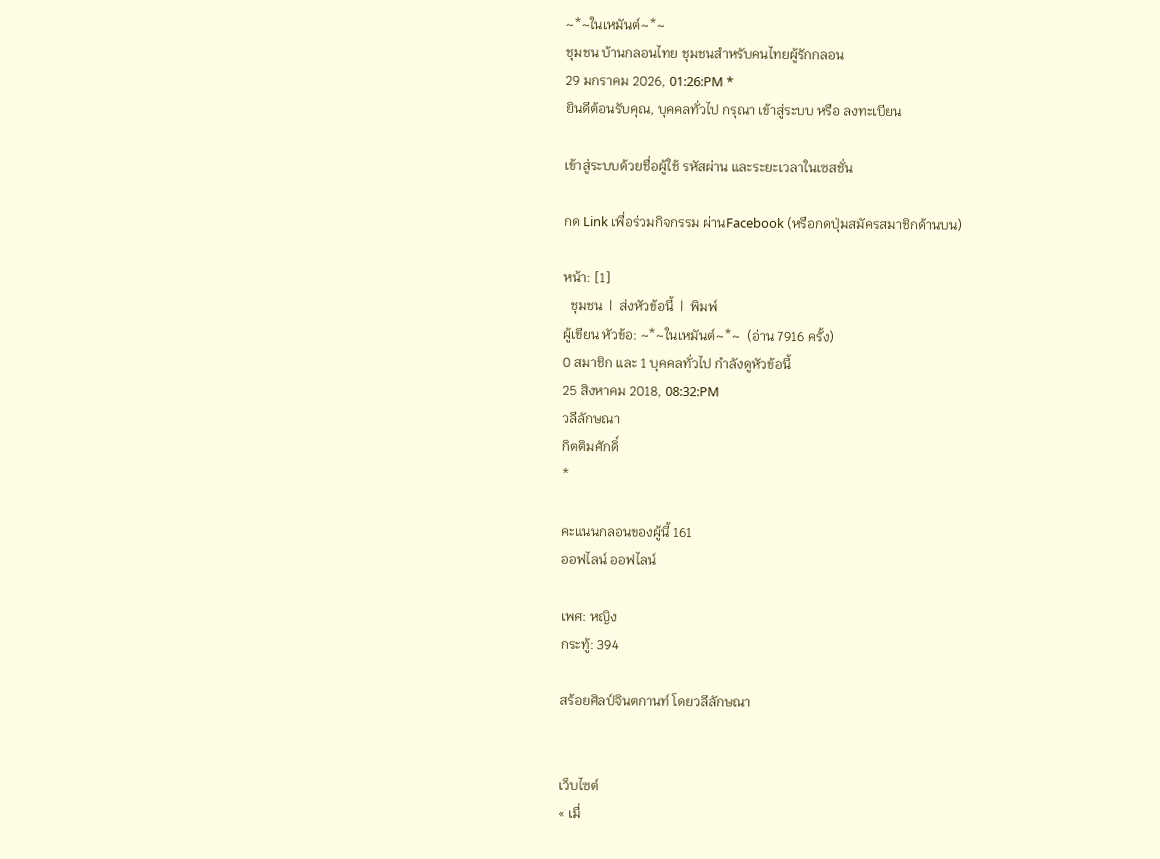~*~ในเหมันต์~*~
ชุมชน บ้านกลอนไทย ชุมชนสำหรับคนไทยผู้รักกลอน
29 มกราคม 2026, 01:26:PM *
ยินดีต้อนรับคุณ, บุคคลทั่วไป กรุณา เข้าสู่ระบบ หรือ ลงทะเบียน

เข้าสู่ระบบด้วยชื่อผู้ใช้ รหัสผ่าน และระยะเวลาในเซสชั่น

กด Link เพื่อร่วมกิจกรรม ผ่านFacebook (หรือกดปุ่มสมัครสมาชิกด้านบน)

หน้า: [1]
  ชุมชน  |  ส่งหัวข้อนี้  |  พิมพ์
ผู้เขียน หัวข้อ: ~*~ในเหมันต์~*~  (อ่าน 7916 ครั้ง)
0 สมาชิก และ 1 บุคคลทั่วไป กำลังดูหัวข้อนี้
25 สิงหาคม 2018, 08:32:PM
วลีลักษณา
กิตติมศักดิ์
*

คะแนนกลอนของผู้นี้ 161
ออฟไลน์ ออฟไลน์

เพศ: หญิง
กระทู้: 394

สร้อยศิลป์จินตกานท์ โดยวลีลักษณา


เว็บไซต์
« เมื่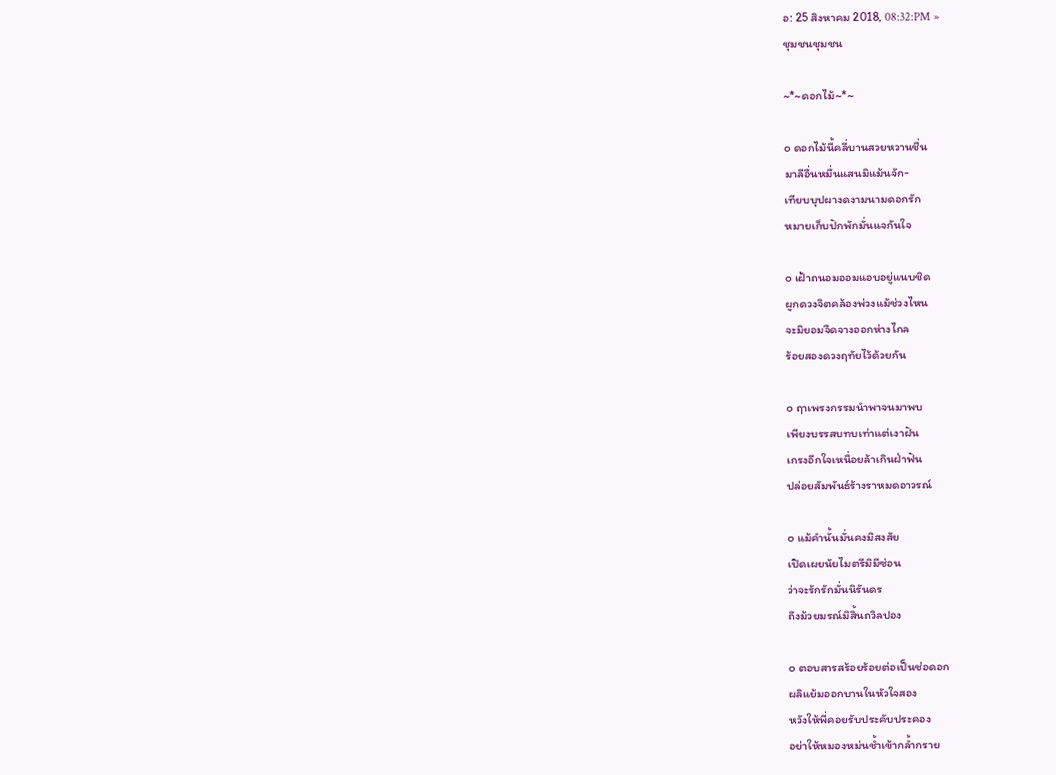อ: 25 สิงหาคม 2018, 08:32:PM »
ชุมชนชุมชน

~*~ดอกไม้~*~

๐ ดอกไม้นี้คลี่บานสวยหวานชื่น
มาลีอื่นหมื่นแสนมิแม้นจัก-
เทียบบุปผางดงามนามดอกรัก
หมายเก็บปักพักมั่นแจกันใจ

๐ เฝ้าถนอมออมแอบอยู่แนบชิด
ผูกดวงจิตคล้องพ่วงแม้ช่วงไหน
จะมิยอมจืดจางออกห่างไกล
ร้อยสองดวงฤทัยไว้ด้วยกัน

๐ ฤาเพรงกรรมนำพาจนมาพบ
เพียงบรรสบทบเท่าแต่เงาฝัน
เกรงอีกใจเหนื่อยล้าเกินฝ่าฟัน
ปล่อยสัมพันธ์ร้างราหมดอาวรณ์

๐ แม้คำนั้นมั่นคงมิสงสัย
เปิดเผยนัยไมตรีมิมีซ่อน
ว่าจะรักรักมั่นนิรันดร
ถึงม้วยมรณ์มิสิ้นถวิลปอง

๐ ตอบสารสร้อยร้อยต่อเป็นช่อดอก
ผลิแย้มออกบานในหัวใจสอง
หวังให้พี่คอยรับประคับประคอง
อย่าให้หมองหม่นช้ำเข้ากล้ำกราย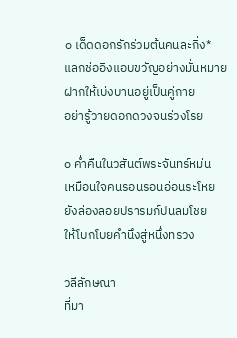๐ เด็ดดอกรักร่วมต้นคนละกิ่ง*
แลกช่ออิงแอบขวัญอย่างมั่นหมาย
ฝากให้เบ่งบานอยู่เป็นคู่กาย
อย่ารู้วายดอกดวงจนร่วงโรย

๐ ค่ำคืนในวสันต์พระจันทร์หม่น
เหมือนใจคนรอนรอนอ่อนระโหย
ยังล่องลอยปรารมภ์ปนลมโชย
ให้โบกโบยคำนึงสู่หนึ่งทรวง

วลีลักษณา
ที่มา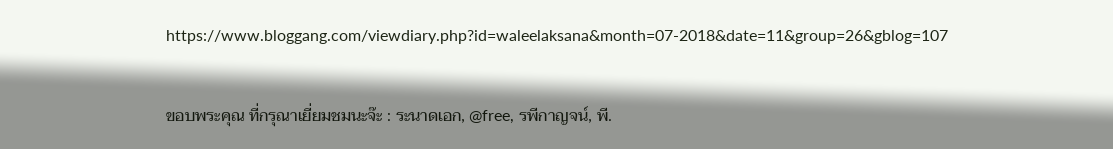https://www.bloggang.com/viewdiary.php?id=waleelaksana&month=07-2018&date=11&group=26&gblog=107

ขอบพระคุณ ที่กรุณาเยี่ยมชมนะจ๊ะ : ระนาดเอก, @free, รพีกาญจน์, พี.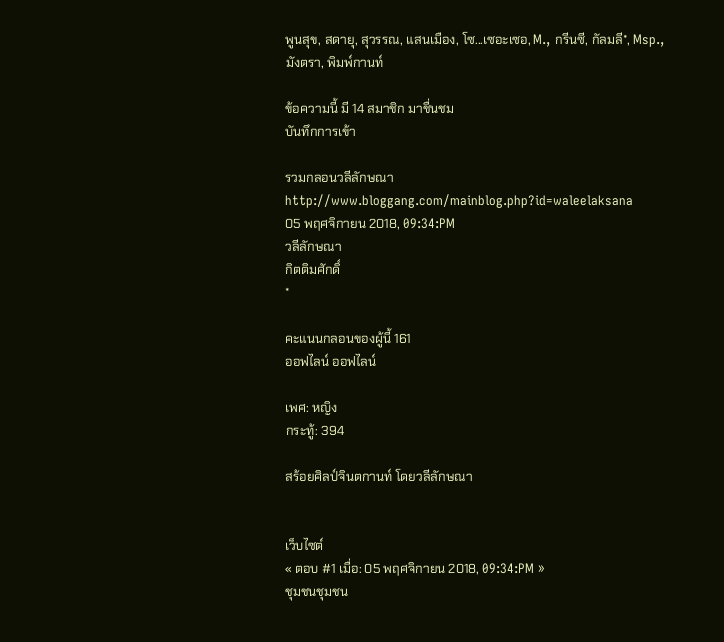พูนสุข, สดายุ, สุวรรณ, แสนเมือง, โซ...เซอะเซอ, M., กรีนซี, กัลมลี*, Msp., มังตรา, พิมพ์กานท์

ข้อความนี้ มี 14 สมาชิก มาชื่นชม
บันทึกการเข้า

รวมกลอนวลีลักษณา
http://www.bloggang.com/mainblog.php?id=waleelaksana
05 พฤศจิกายน 2018, 09:34:PM
วลีลักษณา
กิตติมศักดิ์
*

คะแนนกลอนของผู้นี้ 161
ออฟไลน์ ออฟไลน์

เพศ: หญิง
กระทู้: 394

สร้อยศิลป์จินตกานท์ โดยวลีลักษณา


เว็บไซต์
« ตอบ #1 เมื่อ: 05 พฤศจิกายน 2018, 09:34:PM »
ชุมชนชุมชน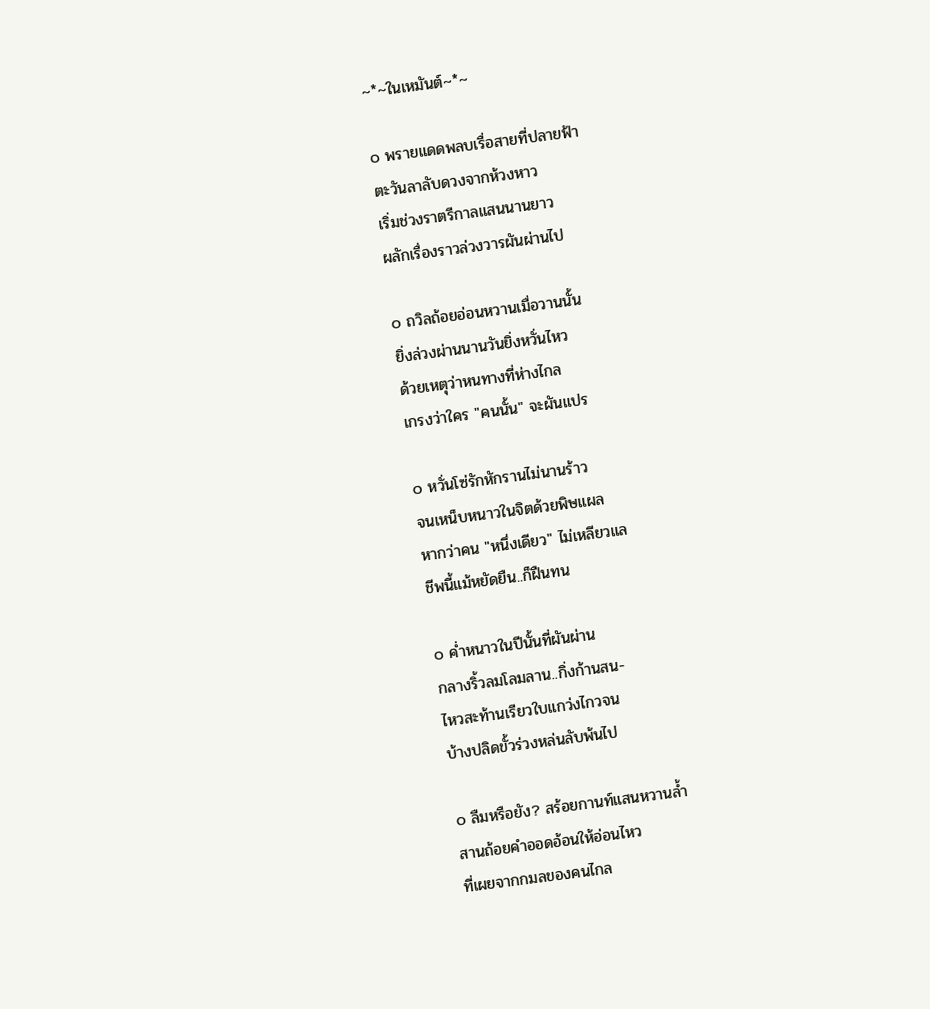~*~ในเหมันต์~*~

๐ พรายแดดพลบเรื่อสายที่ปลายฟ้า
ตะวันลาลับดวงจากห้วงหาว
เริ่มช่วงราตรีกาลแสนนานยาว
ผลักเรื่องราวล่วงวารผันผ่านไป

๐ ถวิลถ้อยอ่อนหวานเมื่อวานนั้น
ยิ่งล่วงผ่านนานวันยิ่งหวั่นไหว
ด้วยเหตุว่าหนทางที่ห่างไกล
เกรงว่าใคร "คนนั้น" จะผันแปร

๐ หวั่นโซ่รักหักรานไม่นานร้าว
จนเหน็บหนาวในจิตด้วยพิษแผล
หากว่าคน "หนึ่งเดียว" ไม่เหลียวแล
ชีพนี้แม้หยัดยืน..ก็ฝืนทน

๐ ค่ำหนาวในปีนั้นที่ผันผ่าน
กลางริ้วลมโลมลาน..กิ่งก้านสน-
ไหวสะท้านเรียวใบแกว่งไกวจน
บ้างปลิดขั้วร่วงหล่นลับพ้นไป

๐ ลืมหรือยัง? สร้อยกานท์แสนหวานล้ำ
สานถ้อยคำออดอ้อนให้อ่อนไหว
ที่เผยจากกมลของคนไกล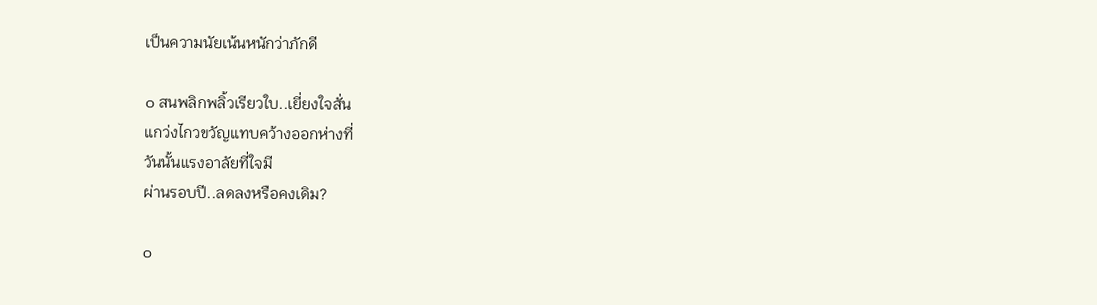เป็นความนัยเน้นหนักว่าภักดี

๐ สนพลิกพลิ้วเรียวใบ..เยี่ยงใจสั่น
แกว่งไกวขวัญแทบคว้างออกห่างที่
วันนั้นแรงอาลัยที่ใจมี
ผ่านรอบปี..ลดลงหรือคงเดิม?

๐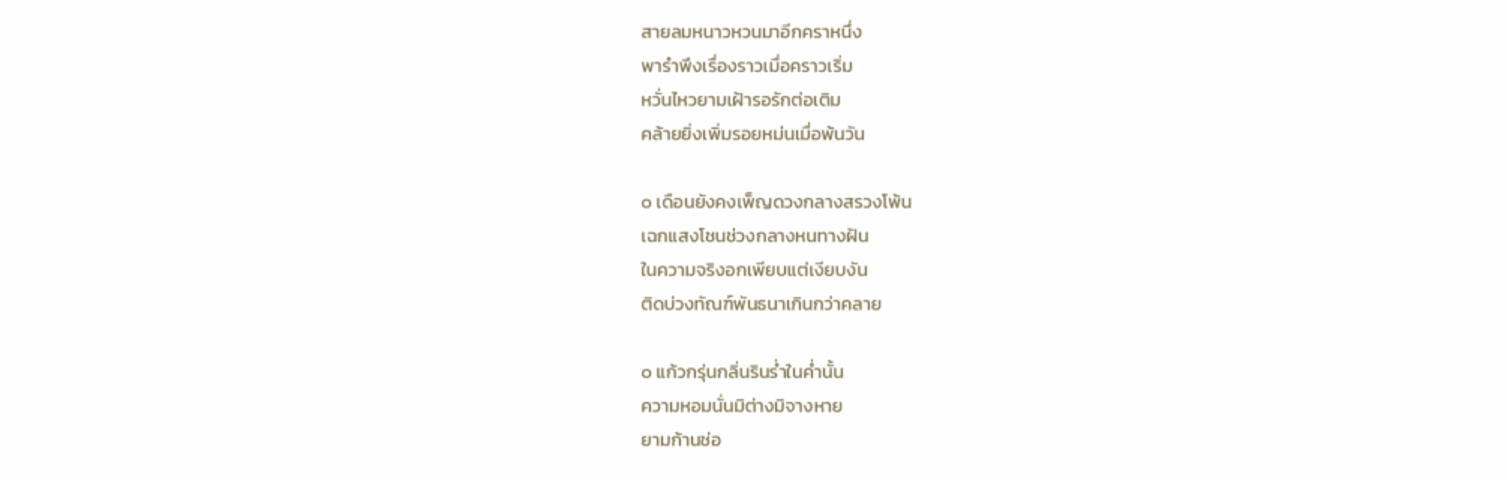สายลมหนาวหวนมาอีกคราหนึ่ง
พารำพึงเรื่องราวเมื่อคราวเริ่ม
หวั่นไหวยามเฝ้ารอรักต่อเติม
คล้ายยิ่งเพิ่มรอยหม่นเมื่อพ้นวัน

๐ เดือนยังคงเพ็ญดวงกลางสรวงโพ้น
เฉกแสงโชนช่วงกลางหนทางฝัน
ในความจริงอกเพียบแต่เงียบงัน
ติดบ่วงทัณฑ์พันธนาเกินกว่าคลาย

๐ แก้วกรุ่นกลิ่นรินร่ำในค่ำนั้น
ความหอมนั่นมิต่างมิจางหาย
ยามก้านช่อ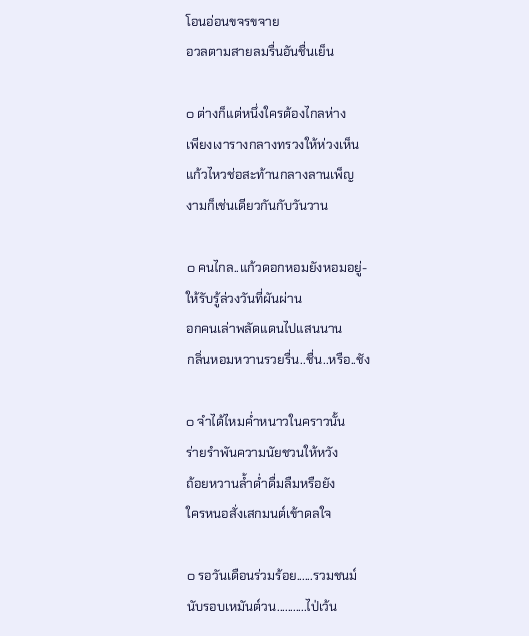โอนอ่อนขจรขจาย
อวลตามสายลมรื่นอันชื่นเย็น

๐ ต่างก็แต่หนึ่งใครต้องไกลห่าง
เพียงเงารางกลางทรวงให้ห่วงเห็น
แก้วไหวช่อสะท้านกลางลานเพ็ญ
งามก็เช่นเดียวกันกับวันวาน

๐ คนไกล..แก้วดอกหอมยังหอมอยู่-
ให้รับรู้ล่วงวันที่ผันผ่าน
อกคนเล่าพลัดแดนไปแสนนาน
กลิ่นหอมหวานรวยรื่น..ชื่น..หรือ..ชัง

๐ จำได้ไหมค่ำหนาวในคราวนั้น
ร่ายรำพันความนัยชวนให้หวัง
ถ้อยหวานล้ำด่ำดื่มลืมหรือยัง
ใครหนอสั่งเสกมนต์เข้าดลใจ

๐ รอวันเดือนร่วมร้อย......รวมชนม์
นับรอบเหมันต์วน...........ไป่เว้น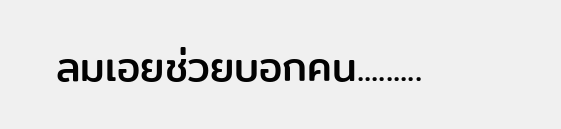ลมเอยช่วยบอกคน.........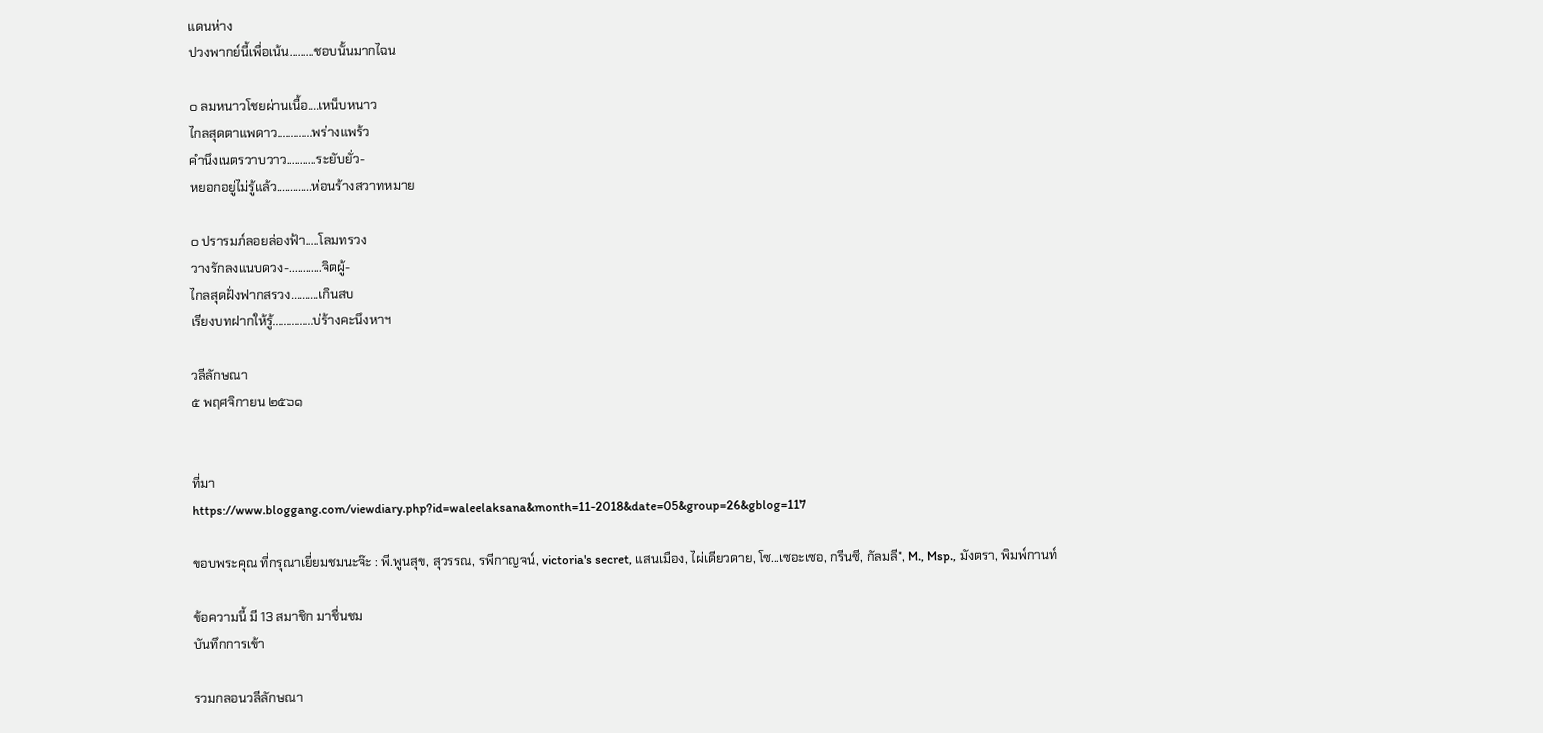แดนห่าง
ปวงพากย์นี้เพื่อเน้น.........ชอบนั้นมากไฉน

๐ ลมหนาวโชยผ่านเนื้อ....เหน็บหนาว
ไกลสุดตาแพดาว.............พร่างแพร้ว
คำนึงเนตรวาบวาว...........ระยับยั่ว-
หยอกอยู่ไม่รู้แล้ว.............ห่อนร้างสวาทหมาย

๐ ปรารมภ์ลอยล่องฟ้า.....โลมทรวง
วางรักลงแนบดวง-............จิตผู้-
ไกลสุดฝั่งฟากสรวง..........เกินสบ
เรียงบทฝากให้รู้...............บ่ร้างคะนึงหาฯ

วลีลักษณา
๕ พฤศจิกายน ๒๕๖๑


ที่มา
https://www.bloggang.com/viewdiary.php?id=waleelaksana&month=11-2018&date=05&group=26&gblog=117

ขอบพระคุณ ที่กรุณาเยี่ยมชมนะจ๊ะ : พี.พูนสุข, สุวรรณ, รพีกาญจน์, victoria's secret, แสนเมือง, ไผ่เดียวดาย, โซ...เซอะเซอ, กรีนซี, กัลมลี*, M., Msp., มังตรา, พิมพ์กานท์

ข้อความนี้ มี 13 สมาชิก มาชื่นชม
บันทึกการเข้า

รวมกลอนวลีลักษณา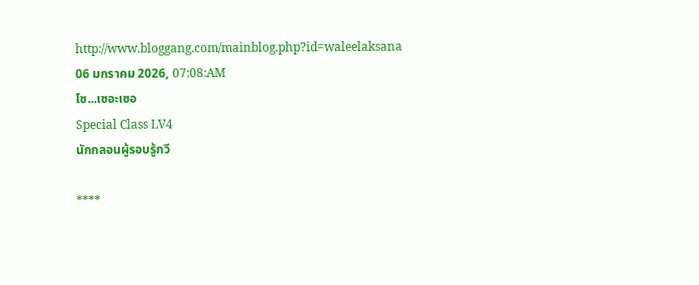http://www.bloggang.com/mainblog.php?id=waleelaksana
06 มกราคม 2026, 07:08:AM
โซ...เซอะเซอ
Special Class LV4
นักกลอนผู้รอบรู้กวี

****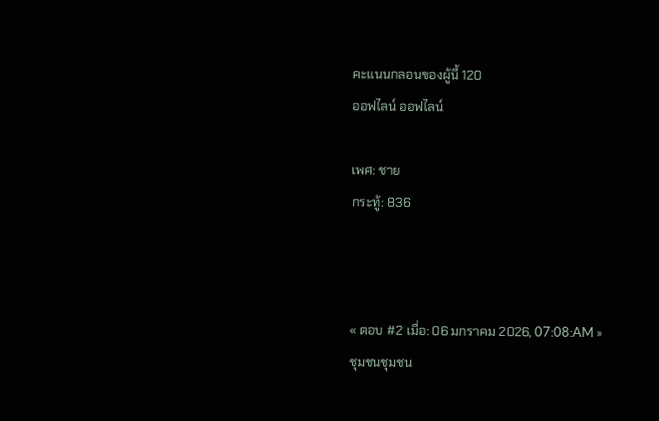คะแนนกลอนของผู้นี้ 120
ออฟไลน์ ออฟไลน์

เพศ: ชาย
กระทู้: 836



« ตอบ #2 เมื่อ: 06 มกราคม 2026, 07:08:AM »
ชุมชนชุมชน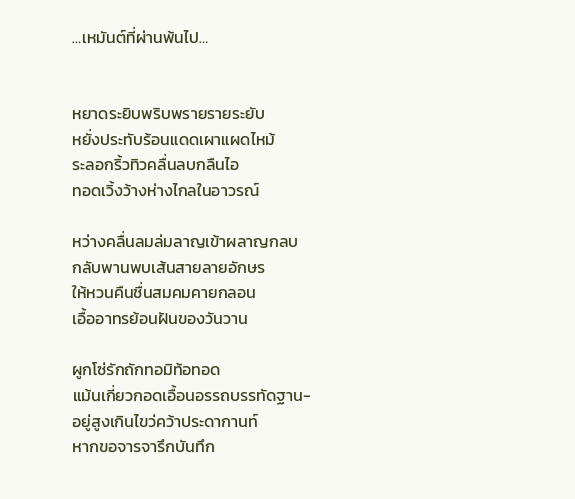…เหมันต์ที่ผ่านพ้นไป…


หยาดระยิบพริบพรายรายระยับ
หยั่งประทับร้อนแดดเผาแผดไหม้
ระลอกริ้วทิวคลื่นลบกลืนไอ
ทอดเวิ้งว้างห่างไกลในอาวรณ์

หว่างคลื่นลมล่มลาญเข้าผลาญกลบ
กลับพานพบเส้นสายลายอักษร
ให้หวนคืนชื่นสมคมคายกลอน
เอื้ออาทรย้อนฝันของวันวาน

ผูกโซ่รักถักทอมิท้อทอด
แม้นเกี่ยวกอดเอื้อนอรรถบรรทัดฐาน-
อยู่สูงเกินไขว่คว้าประดากานท์
หากขอจารจารึกบันทึก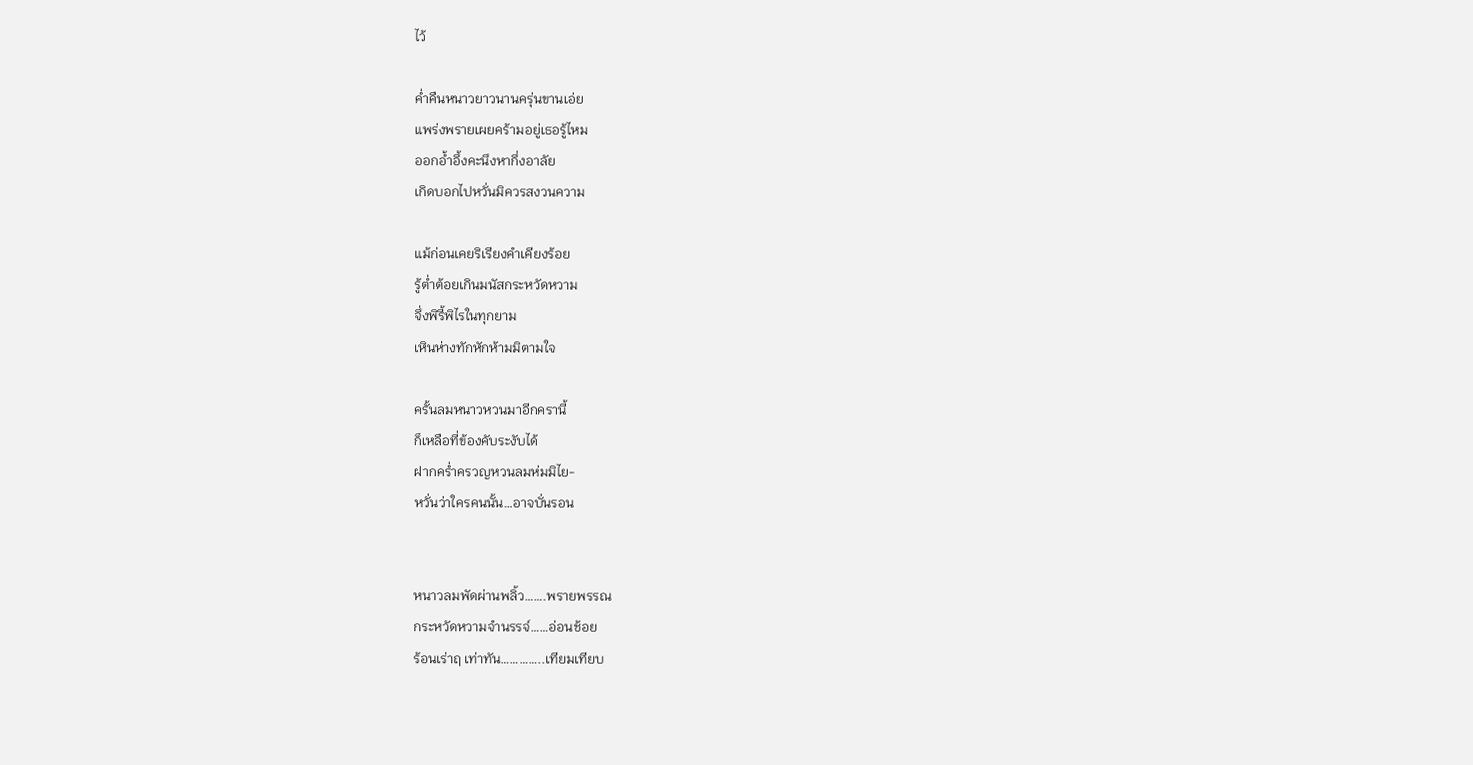ไว้

ค่ำคืนหนาวยาวนานครุ่นขานเอ่ย
แพร่งพรายเผยคร้ามอยู่เธอรู้ไหม
ออกอ้ำอึ้งคะนึงหากึ่งอาลัย
เกิดบอกไปหวั่นมิควรสงวนความ

แม้ก่อนเคยริเรียงคำเคียงร้อย
รู้ต่ำต้อยเกินมนัสกระหวัดหวาม
จึ่งพิรี้พิไรในทุกยาม
เหินห่างทักหักห้ามมิตามใจ

ครั้นลมหนาวหวนมาอีกครานี้
ก็เหลือที่ข้องคับระงับได้
ฝากคร่ำครวญหวนลมห่มมิไย-
หวั่นว่าใครคนนั้น…อาจบั่นรอน


หนาวลมพัดผ่านพลิ้ว…….พรายพรรณ
กระหวัดหวามจำนรรจ์……อ่อนช้อย
ร้อนเร่าฤ เท่าทัน…………..เทียมเทียบ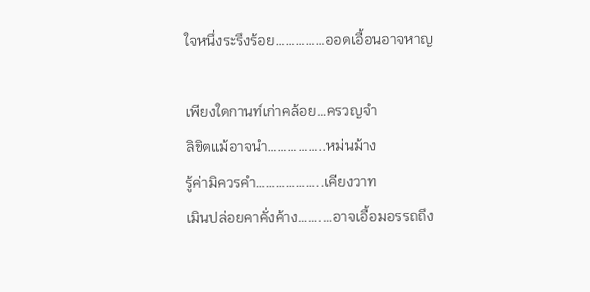ใจหนึ่งระรึงร้อย……………ออดเอื้อนอาจหาญ

เพียงใดกานท์เก่าคล้อย…ครวญจำ
ลิขิตแม้อาจนำ……………..หม่นม้าง
รู้ค่ามิควรคำ………………..เคียงวาท
เมินปล่อยคาคั่งค้าง…….…อาจเอื้อมอรรถถึง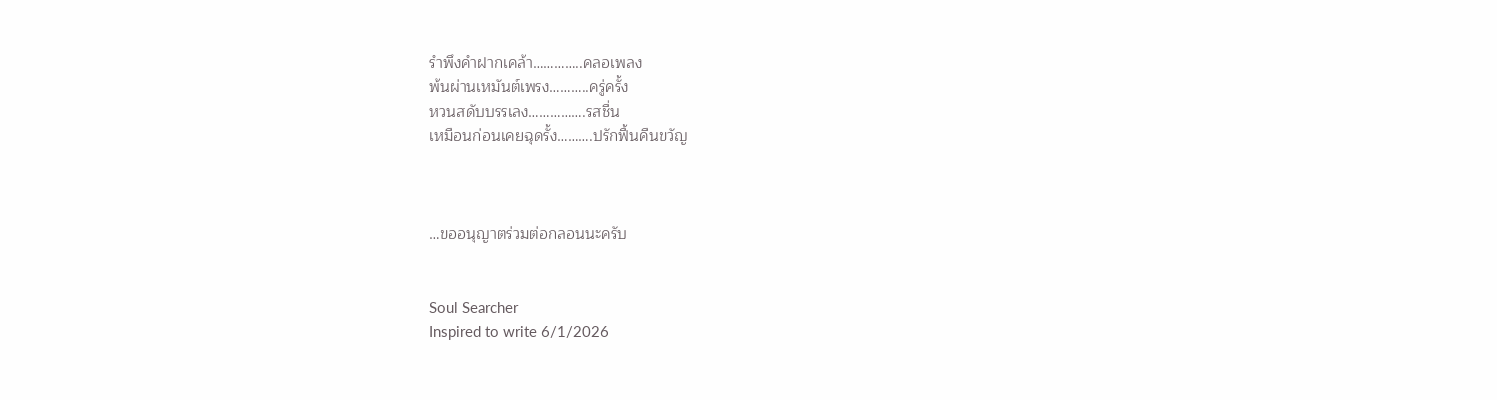รำพึงคำฝากเคล้า…………..คลอเพลง
พ้นผ่านเหมันต์เพรง………..ครู่ครั้ง
หวนสดับบรรเลง…………….รสชื่น
เหมือนก่อนเคยฉุดรั้ง……….ปรักฟื้นคืนขวัญ



…ขออนุญาตร่วมต่อกลอนนะครับ


Soul Searcher
Inspired to write 6/1/2026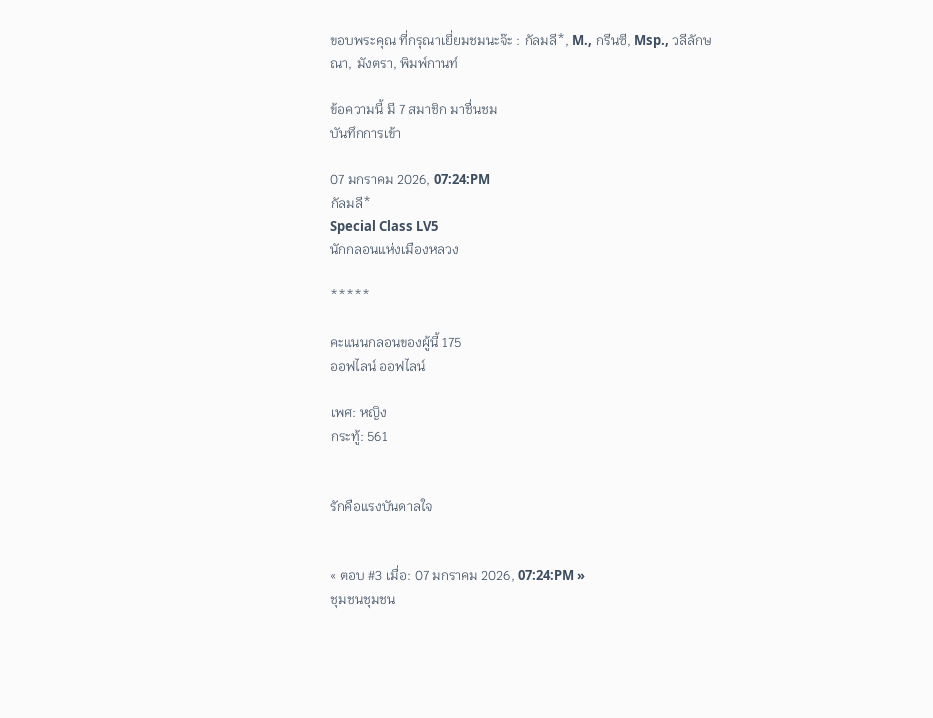ขอบพระคุณ ที่กรุณาเยี่ยมชมนะจ๊ะ : กัลมลี*, M., กรีนซี, Msp., วลีลักษณา, มังตรา, พิมพ์กานท์

ข้อความนี้ มี 7 สมาชิก มาชื่นชม
บันทึกการเข้า

07 มกราคม 2026, 07:24:PM
กัลมลี*
Special Class LV5
นักกลอนแห่งเมืองหลวง

*****

คะแนนกลอนของผู้นี้ 175
ออฟไลน์ ออฟไลน์

เพศ: หญิง
กระทู้: 561


รักคือแรงบันดาลใจ


« ตอบ #3 เมื่อ: 07 มกราคม 2026, 07:24:PM »
ชุมชนชุมชน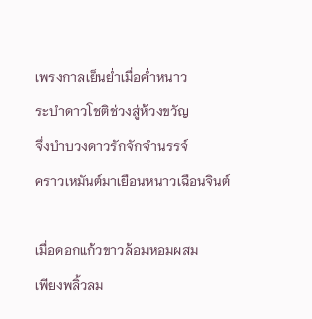เพรงกาลเย็นย่ำเมื่อค่ำหนาว
ระบำดาวโชติช่วงสู่ห้วงขวัญ
จึ่งบำบวงดาวรักจักจำนรรจ์
คราวเหมันต์มาเยือนหนาวเฉือนจินต์

เมื่อดอกแก้วขาวล้อมหอมผสม
เพียงพลิ้วลม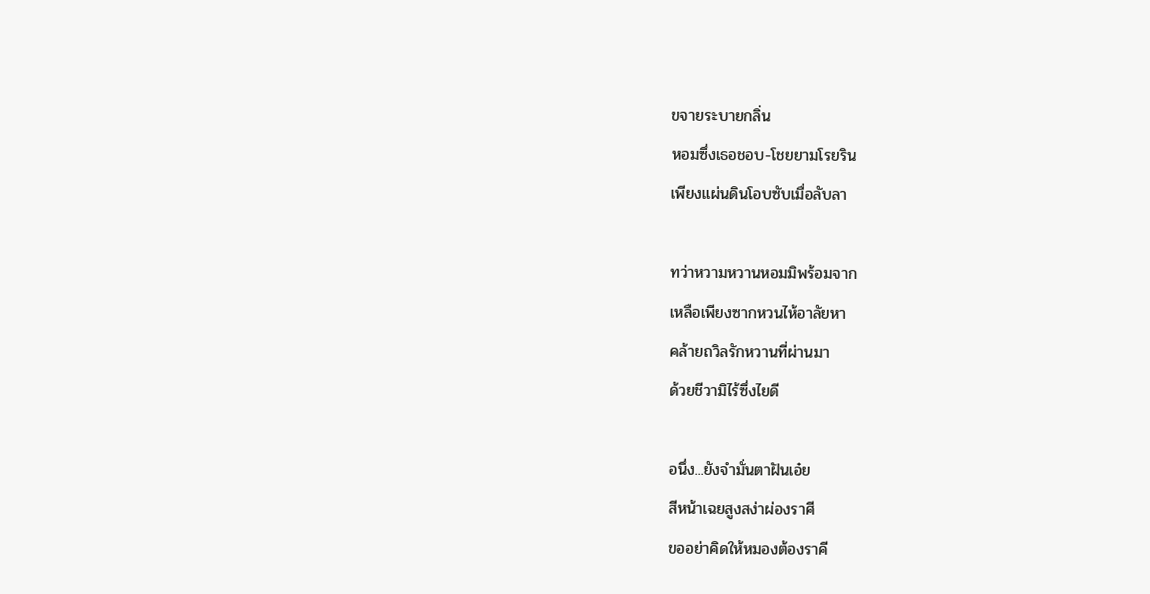ขจายระบายกลิ่น
หอมซึ่งเธอชอบ-โชยยามโรยริน
เพียงแผ่นดินโอบซับเมื่อลับลา

ทว่าหวามหวานหอมมิพร้อมจาก
เหลือเพียงซากหวนไห้อาลัยหา
คล้ายถวิลรักหวานที่ผ่านมา
ด้วยชีวามิไร้ซึ่งไยดี

อนึ่ง...ยังจำมั่นตาฝันเอ๋ย
สีหน้าเฉยสูงสง่าผ่องราศี
ขออย่าคิดให้หมองต้องราคี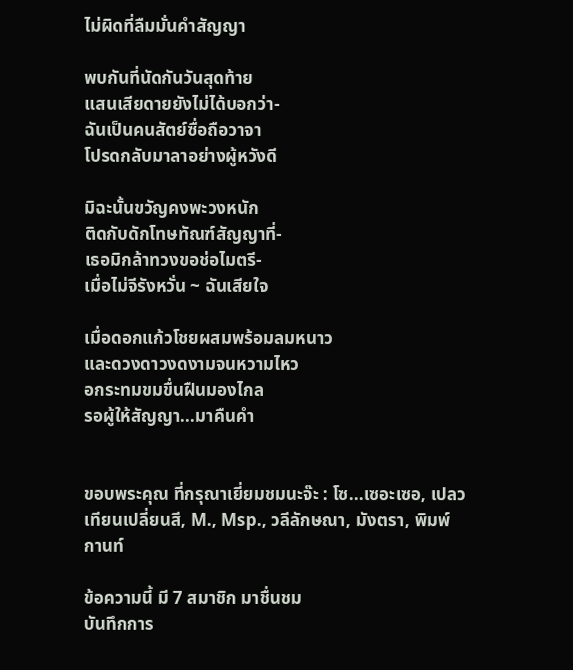ไม่ผิดที่ลืมมั่นคำสัญญา

พบกันที่นัดกันวันสุดท้าย
แสนเสียดายยังไม่ได้บอกว่า-
ฉันเป็นคนสัตย์ซื่อถือวาจา
โปรดกลับมาลาอย่างผู้หวังดี

มิฉะนั้นขวัญคงพะวงหนัก
ติดกับดักโทษทัณฑ์สัญญาที่-
เธอมิกล้าทวงขอช่อไมตรี-
เมื่อไม่จีรังหวั่น ~ ฉันเสียใจ

เมื่อดอกแก้วโชยผสมพร้อมลมหนาว
และดวงดาวงดงามจนหวามไหว
อกระทมขมขื่นฝืนมองไกล
รอผู้ให้สัญญา...มาคืนคำ


ขอบพระคุณ ที่กรุณาเยี่ยมชมนะจ๊ะ : โซ...เซอะเซอ, เปลวเทียนเปลี่ยนสี, M., Msp., วลีลักษณา, มังตรา, พิมพ์กานท์

ข้อความนี้ มี 7 สมาชิก มาชื่นชม
บันทึกการ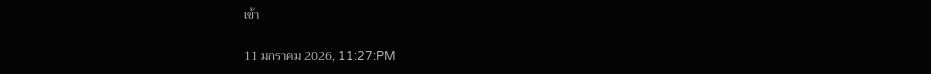เข้า

11 มกราคม 2026, 11:27:PM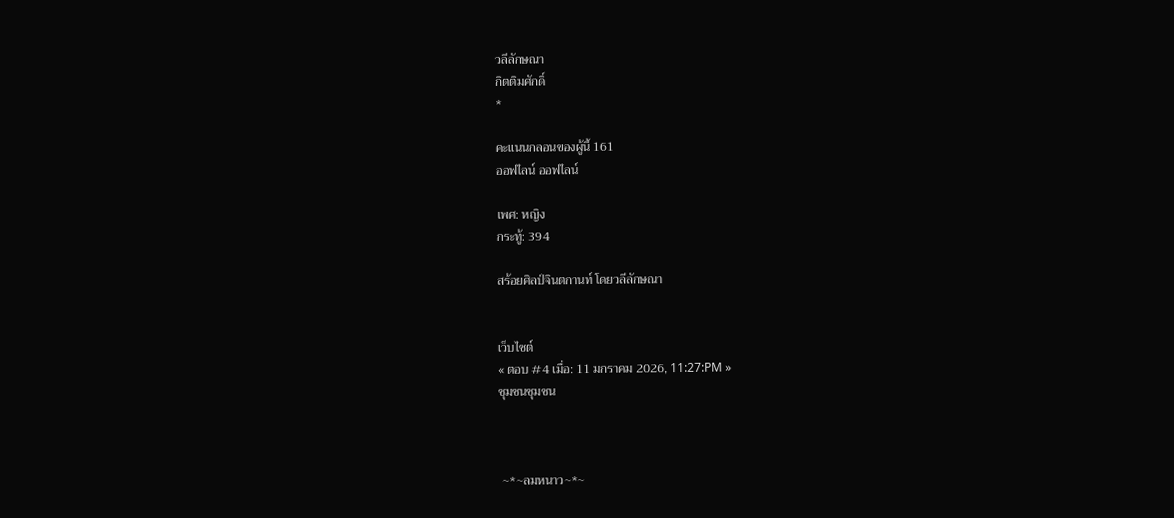วลีลักษณา
กิตติมศักดิ์
*

คะแนนกลอนของผู้นี้ 161
ออฟไลน์ ออฟไลน์

เพศ: หญิง
กระทู้: 394

สร้อยศิลป์จินตกานท์ โดยวลีลักษณา


เว็บไซต์
« ตอบ #4 เมื่อ: 11 มกราคม 2026, 11:27:PM »
ชุมชนชุมชน



 ~*~ลมหนาว~*~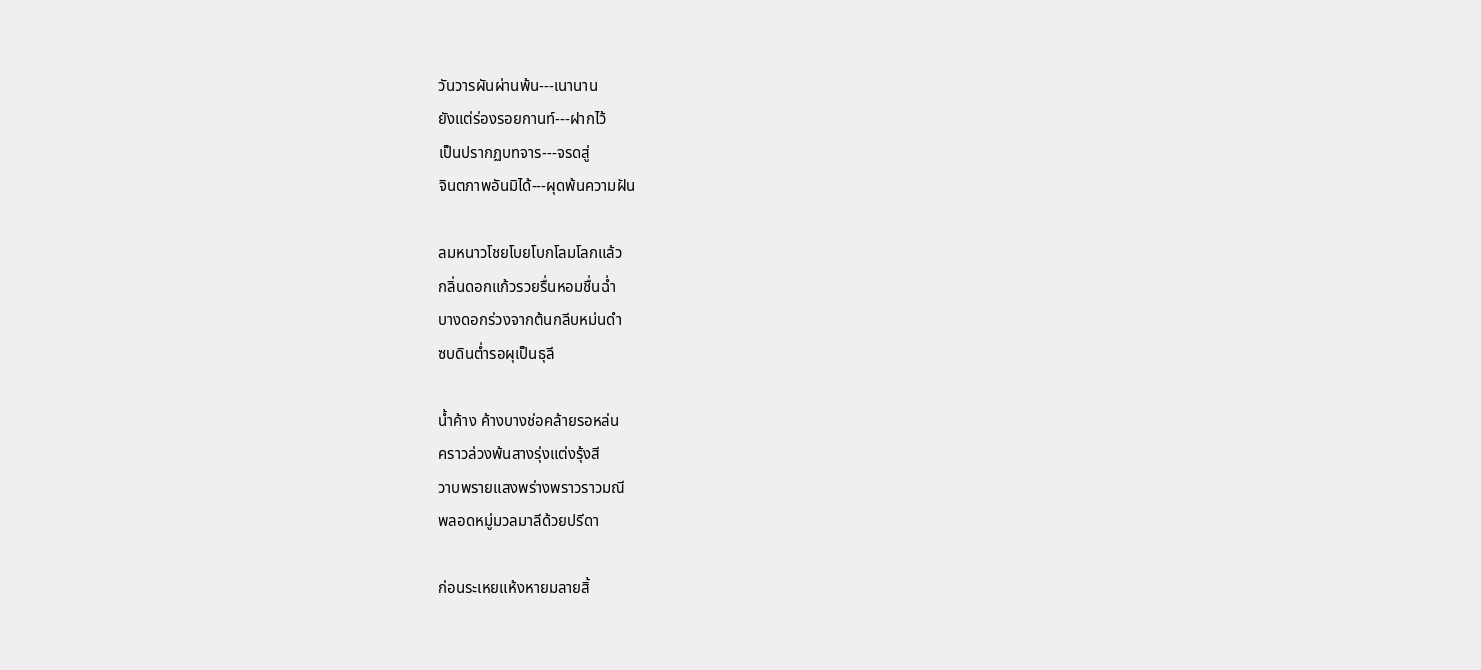วันวารผันผ่านพ้น---เนานาน
ยังแต่ร่องรอยกานท์---ฝากไว้
เป็นปรากฏบทจาร---จรดสู่
จินตภาพอันมิได้---ผุดพ้นความฝัน

ลมหนาวโชยโบยโบกโลมโลกแล้ว
กลิ่นดอกแก้วรวยรื่นหอมชื่นฉ่ำ
บางดอกร่วงจากต้นกลีบหม่นดำ
ซบดินต่ำรอผุเป็นธุลี

น้ำค้าง ค้างบางช่อคล้ายรอหล่น
คราวล่วงพ้นสางรุ่งแต่งรุ้งสี
วาบพรายแสงพร่างพราวราวมณี
พลอดหมู่มวลมาลีด้วยปรีดา

ก่อนระเหยแห้งหายมลายสิ้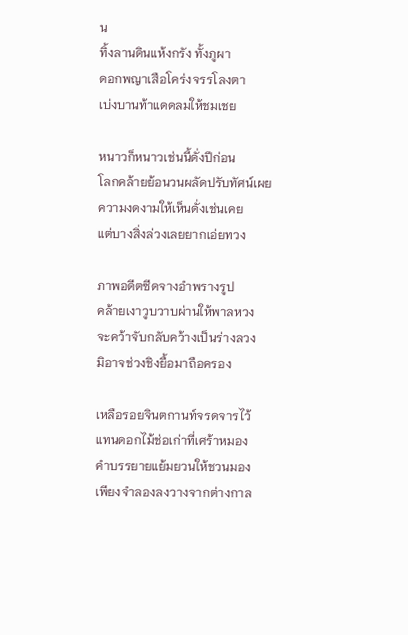น
ทิ้งลานดินแห้งกรัง ทั้งภูผา
ดอกพญาเสือโคร่งจรรโลงตา
เบ่งบานท้าแดดลมให้ชมเชย

หนาวก็หนาวเช่นนี้ดั่งปีก่อน
โลกคล้ายย้อนวนผลัดปรับทัศน์เผย
ความงดงามให้เห็นดั่งเช่นเคย
แต่บางสิ่งล่วงเลยยากเอ่ยทวง

ภาพอดีตซีดจางอำพรางรูป
คล้ายเงาวูบวาบผ่านให้พาลหวง
จะคว้าจับกลับคว้างเป็นร่างลวง
มิอาจช่วงชิงยื้อมาถือครอง

เหลือรอยจินตกานท์จรดจารไว้
แทนดอกไม้ช่อเก่าที่เศร้าหมอง
คำบรรยายแย้มยวนให้ชวนมอง
เพียงจำลองลงวางจากต่างกาล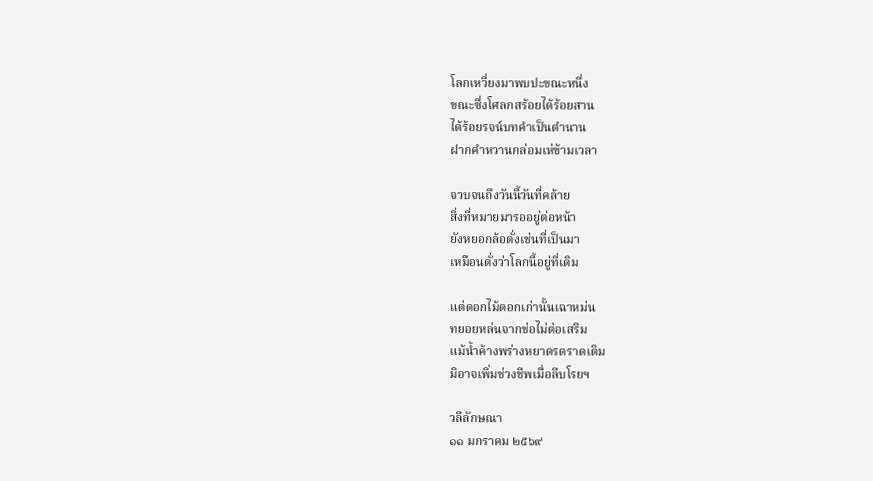โลกเหวี่ยงมาพบปะขณะหนึ่ง
ขณะซึ่งโศลกสร้อยได้ร้อยสาน
ได้ร้อยรจน์บทคำเป็นตำนาน
ฝากคำหวานกล่อมเห่ข้ามเวลา

จวบจนถึงวันนี้วันที่คล้าย
สิ่งที่หมายมารออยู่ต่อหน้า
ยังหยอกล้อดั่งเช่นที่เป็นมา
เหมือนดั่งว่าโลกนี้อยู่ที่เดิม

แต่ดอกไม้ดอกเก่านั้นเฉาหม่น
ทยอยหล่นจากช่อไม่ต่อเสริม
แม้น้ำค้างพร่างหยาดรดราดเติม
มิอาจเพิ่มช่วงชีพเมื่อลีบโรยฯ

วลีลักษณา
๑๑ มกราคม ๒๕๖๙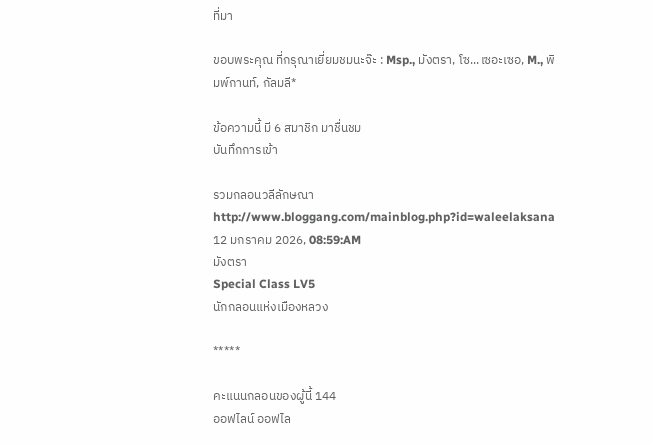ที่มา

ขอบพระคุณ ที่กรุณาเยี่ยมชมนะจ๊ะ : Msp., มังตรา, โซ...เซอะเซอ, M., พิมพ์กานท์, กัลมลี*

ข้อความนี้ มี 6 สมาชิก มาชื่นชม
บันทึกการเข้า

รวมกลอนวลีลักษณา
http://www.bloggang.com/mainblog.php?id=waleelaksana
12 มกราคม 2026, 08:59:AM
มังตรา
Special Class LV5
นักกลอนแห่งเมืองหลวง

*****

คะแนนกลอนของผู้นี้ 144
ออฟไลน์ ออฟไล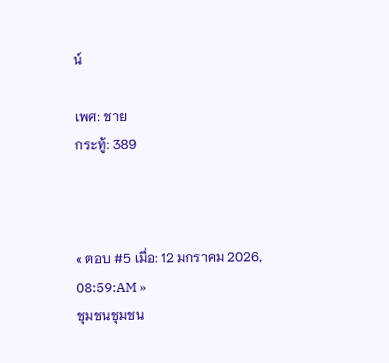น์

เพศ: ชาย
กระทู้: 389



« ตอบ #5 เมื่อ: 12 มกราคม 2026, 08:59:AM »
ชุมชนชุมชน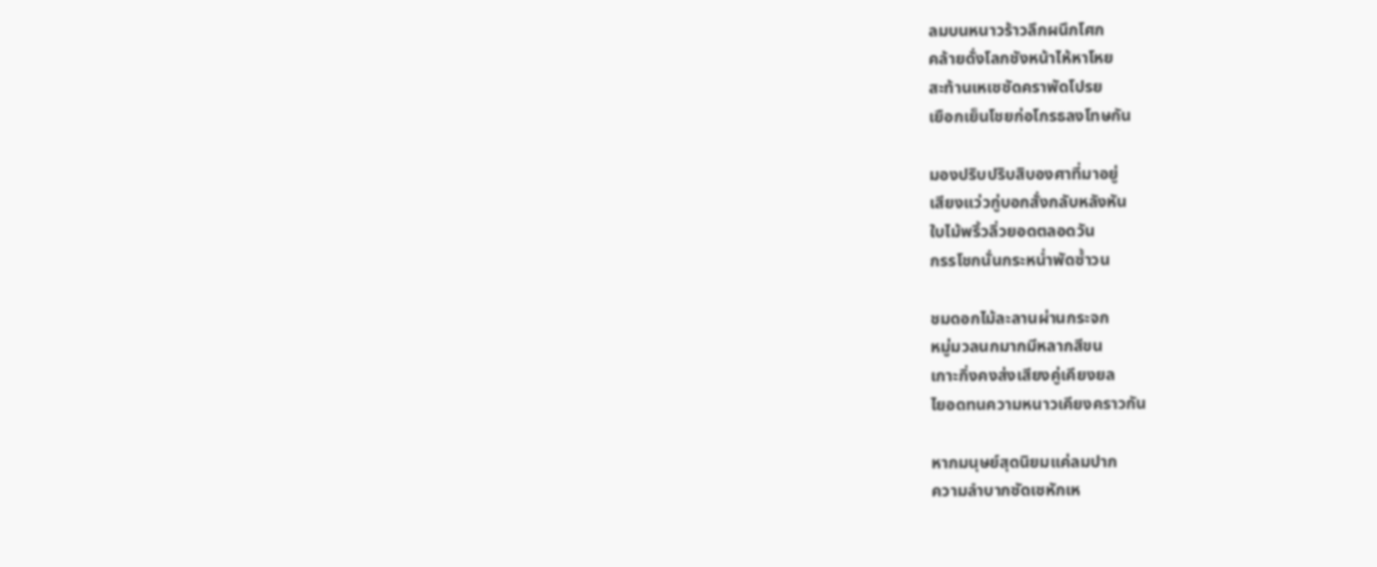ลมบนหนาวร้าวลึกผนึกโศก
คล้ายดั่งโลกชังหน้าไห้หาโหย
สะท้านเหเซซัดคราพัดโปรย
เยือกเย็นโชยก่อโกรธลงโทษกัน

มองปริบปริบสิบองศาที่มาอยู่
เสียงแว่วกู่บอกสั่งกลับหลังหัน
ใบไม้พริ้วลิ่วยอดตลอดวัน
กรรโชกนั่นกระหน่ำพัดซ้ำวน

ชมดอกไม้ละลานผ่านกระจก
หมู่มวลนกมากมีหลากสีขน
เกาะกิ่งคงส่งเสียงคู่เคียงยล
ไยอดทนความหนาวเคียงคราวกัน

หากมนุษย์สุดนิยมแค่ลมปาก
ความลำบากซัดเซหักเห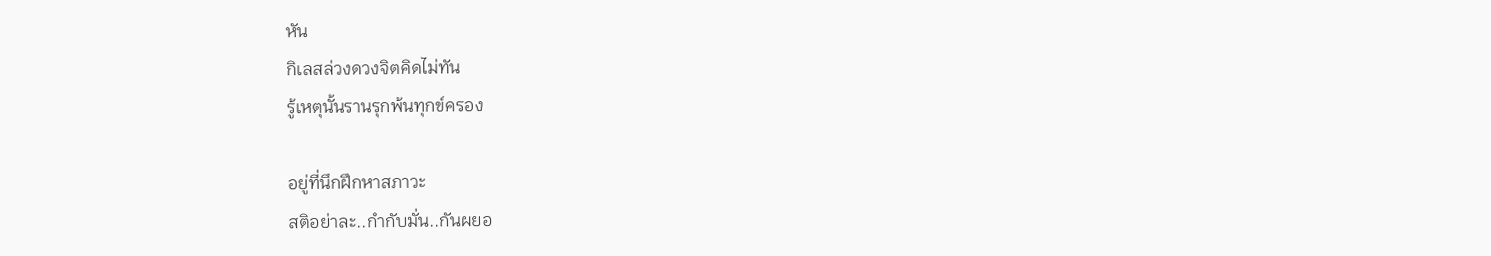หัน
กิเลสล่วงดวงจิตคิดไม่ทัน
รู้เหตุนั้นรานรุกพ้นทุกข์ครอง

อยู่ที่นึกฝึกหาสภาวะ
สติอย่าละ..กำกับมั่น..กันผยอ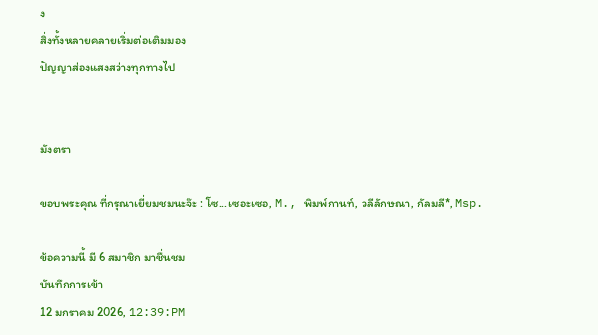ง
สิ่งทั้งหลายคลายเริ่มต่อเติมมอง
ปัญญาส่องแสงสว่างทุกทางไป


มังตรา

ขอบพระคุณ ที่กรุณาเยี่ยมชมนะจ๊ะ : โซ...เซอะเซอ, M., พิมพ์กานท์, วลีลักษณา, กัลมลี*, Msp.

ข้อความนี้ มี 6 สมาชิก มาชื่นชม
บันทึกการเข้า
12 มกราคม 2026, 12:39:PM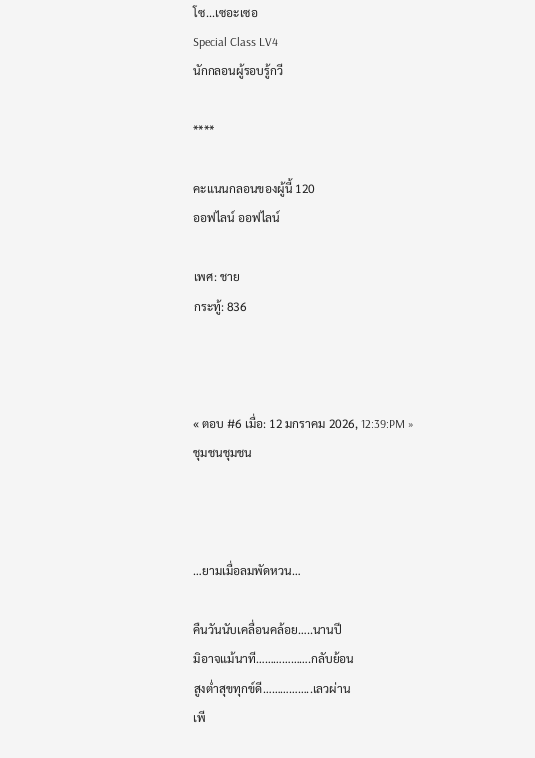โซ...เซอะเซอ
Special Class LV4
นักกลอนผู้รอบรู้กวี

****

คะแนนกลอนของผู้นี้ 120
ออฟไลน์ ออฟไลน์

เพศ: ชาย
กระทู้: 836



« ตอบ #6 เมื่อ: 12 มกราคม 2026, 12:39:PM »
ชุมชนชุมชน



…ยามเมื่อลมพัดหวน…

คืนวันนับเคลื่อนคล้อย…..นานปี
มิอาจแม้นาที……………….กลับย้อน
สูงต่ำสุขทุกข์ดี……………..เลวผ่าน
เพี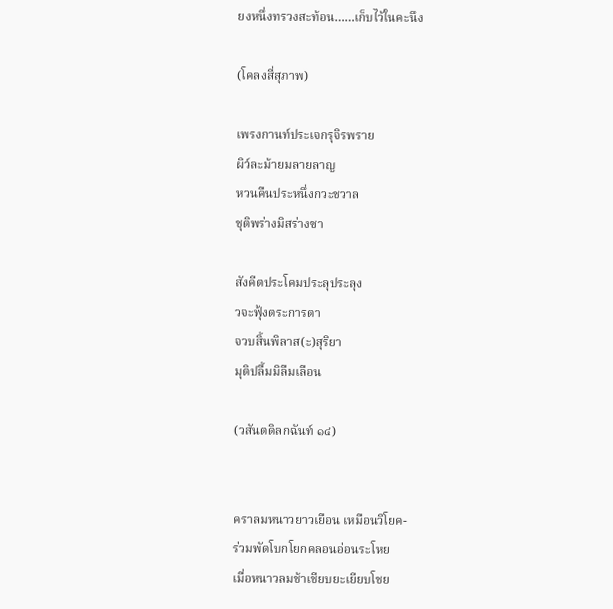ยงหนึ่งทรวงสะท้อน……เก็บไว้ในคะนึง

(โคลงสี่สุภาพ)

เพรงกานท์ประเจกรุจิรพราย
ผิว์ละม้ายมลายลาญ
หวนคืนประหนึ่งกวะชวาล
ชุติพร่างมิสร่างซา

สังคีตประโคมประลุประลุง
วจะฟุ้งตระการตา
จวบสิ้นพิลาส(ะ)สุริยา
มุติปลื้มมิลืมเลือน

(วสันตดิลกฉันท์ ๑๔)


คราลมหนาวยาวเยือน เหมือนวิโยค-
ร่วมพัดโบกโยกคลอนอ่อนระโหย
เมื่อหนาวลมช้าเชียบยะเยียบโชย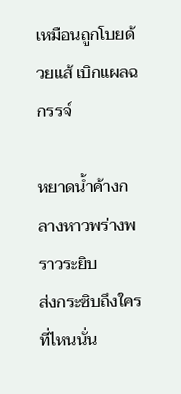เหมือนถูกโบยด้วยแส้ เบิกแผลฉกรรจ์

หยาดน้ำค้างกลางหาวพร่างพราวระยิบ
ส่งกระซิบถึงใครที่ไหนนั่น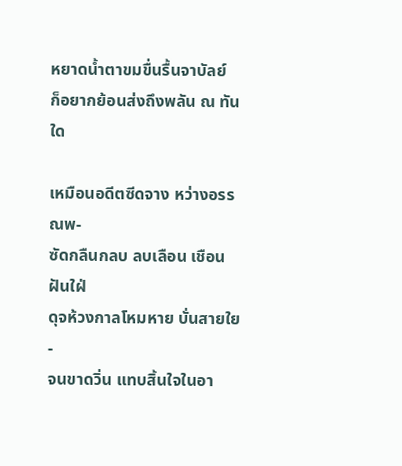หยาดน้ำตาขมขื่นรื้นจาบัลย์
ก็อยากย้อนส่งถึงพลัน ณ ทันใด

เหมือนอดีตซีดจาง หว่างอรรณพ-
ซัดกลืนกลบ ลบเลือน เชือนฝันใฝ่
ดุจห้วงกาลโหมหาย บั่นสายใย-
จนขาดวิ่น แทบสิ้นใจในอา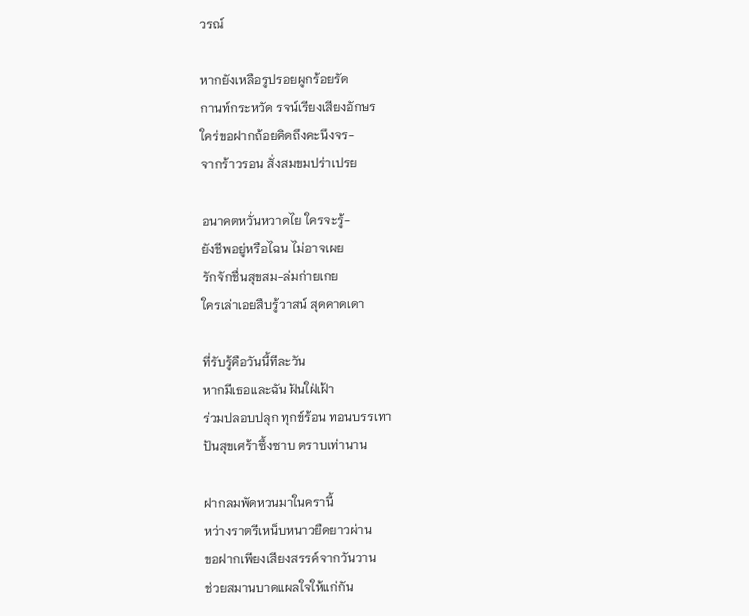วรณ์

หากยังเหลือรูปรอยผูกร้อยรัด
กานท์กระหวัด รจน์เรียงเสียงอักษร
ใคร่ขอฝากถ้อยคิดถึงคะนึงจร-
จากร้าวรอน สั่งสมขมปร่าเปรย

อนาคตหวั่นหวาดไย ใครจะรู้-
ยังชีพอยู่หรือไฉน ไม่อาจเผย
รักจักชื่นสุขสม-ล่มก่ายเกย
ใครเล่าเอยสืบรู้วาสน์ สุดคาดเดา

ที่รับรู้คือวันนี้ทีละวัน
หากมีเธอและฉัน ฝันใฝ่เฝ้า
ร่วมปลอบปลุก ทุกข์ร้อน ทอนบรรเทา
ปันสุขเศร้าซึ้งซาบ ตราบเท่านาน

ฝากลมพัดหวนมาในครานี้
หว่างราตรีเหน็บหนาวยืดยาวผ่าน
ขอฝากเพียงเสียงสรรค์จากวันวาน
ช่วยสมานบาดแผลใจให้แก่กัน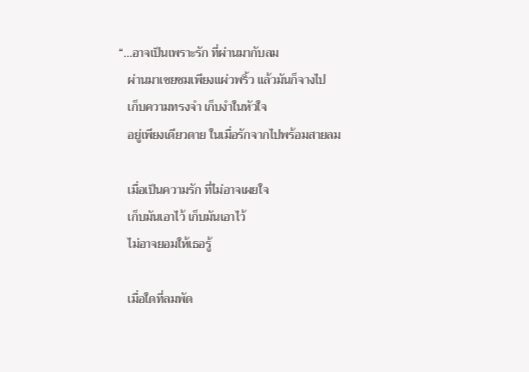“…อาจเป็นเพราะรัก ที่ผ่านมากับลม
   ผ่านมาเชยชมเพียงแผ่วพริ้ว แล้วมันก็จางไป
   เก็บความทรงจำ เก็บงำในหัวใจ
   อยู่เพียงเดียวดาย ในเมื่อรักจากไปพร้อมสายลม

   เมื่อเป็นความรัก ที่ไม่อาจเผยใจ
   เก็บมันเอาไว้ เก็บมันเอาไว้
   ไม่อาจยอมให้เธอรู้

   เมื่อใดที่ลมพัด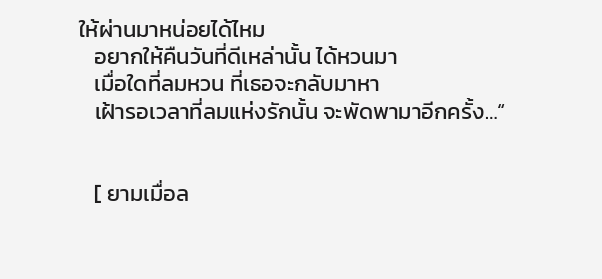ให้ผ่านมาหน่อยได้ไหม
   อยากให้คืนวันที่ดีเหล่านั้น ได้หวนมา
   เมื่อใดที่ลมหวน ที่เธอจะกลับมาหา
   เฝ้ารอเวลาที่ลมแห่งรักนั้น จะพัดพามาอีกครั้ง…“


   [ ยามเมื่อล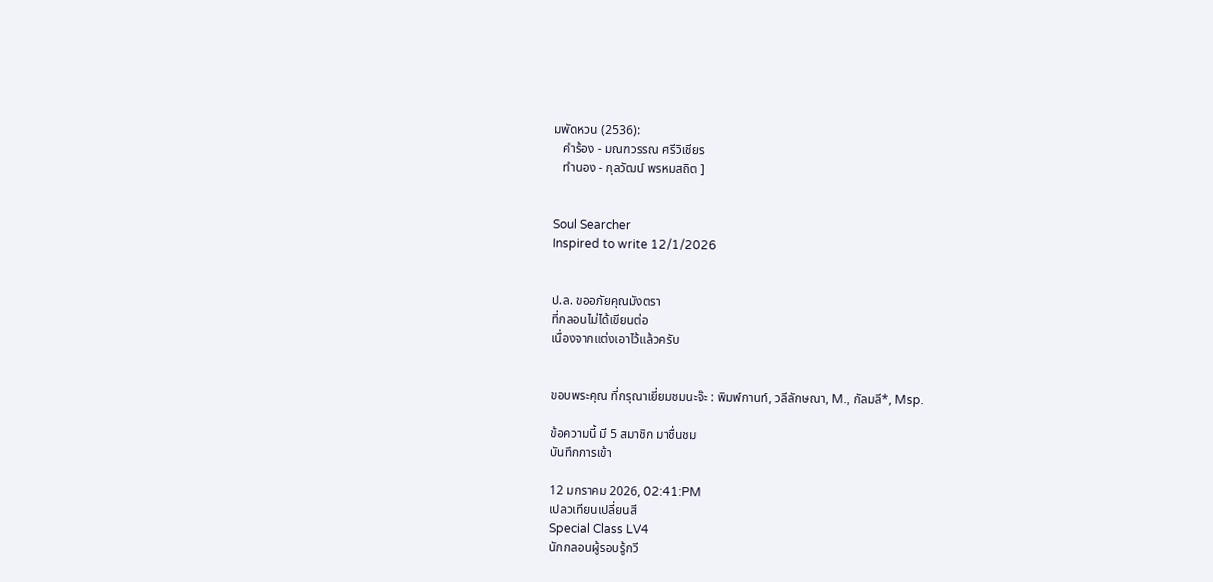มพัดหวน (2536):
   คำร้อง - มณฑวรรณ ศรีวิเชียร
   ทำนอง - กุลวัฒน์ พรหมสถิต ]


Soul Searcher
Inspired to write 12/1/2026


ป.ล. ขออภัยคุณมังตรา
ที่กลอนไม่ได้เขียนต่อ
เนื่องจากแต่งเอาไว้แล้วครับ


ขอบพระคุณ ที่กรุณาเยี่ยมชมนะจ๊ะ : พิมพ์กานท์, วลีลักษณา, M., กัลมลี*, Msp.

ข้อความนี้ มี 5 สมาชิก มาชื่นชม
บันทึกการเข้า

12 มกราคม 2026, 02:41:PM
เปลวเทียนเปลี่ยนสี
Special Class LV4
นักกลอนผู้รอบรู้กวี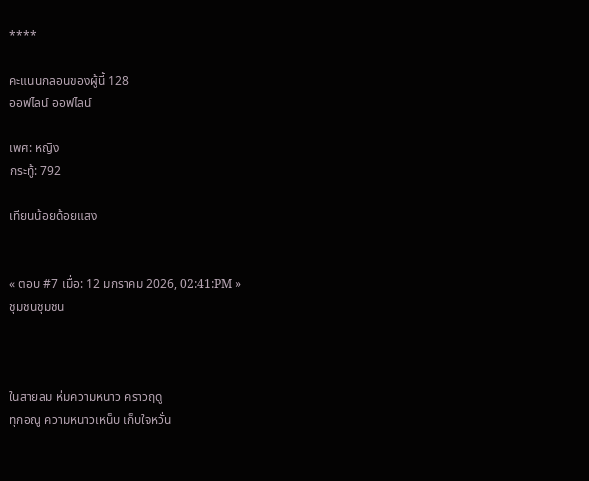****

คะแนนกลอนของผู้นี้ 128
ออฟไลน์ ออฟไลน์

เพศ: หญิง
กระทู้: 792

เทียนน้อยด้อยแสง


« ตอบ #7 เมื่อ: 12 มกราคม 2026, 02:41:PM »
ชุมชนชุมชน



ในสายลม ห่มความหนาว คราวฤดู
ทุกอณู ความหนาวเหน็บ เก็บใจหวั่น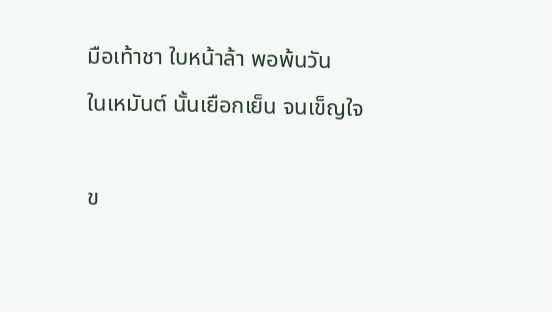มือเท้าชา ใบหน้าล้า พอพ้นวัน
ในเหมันต์ นั้นเยือกเย็น จนเข็ญใจ

ข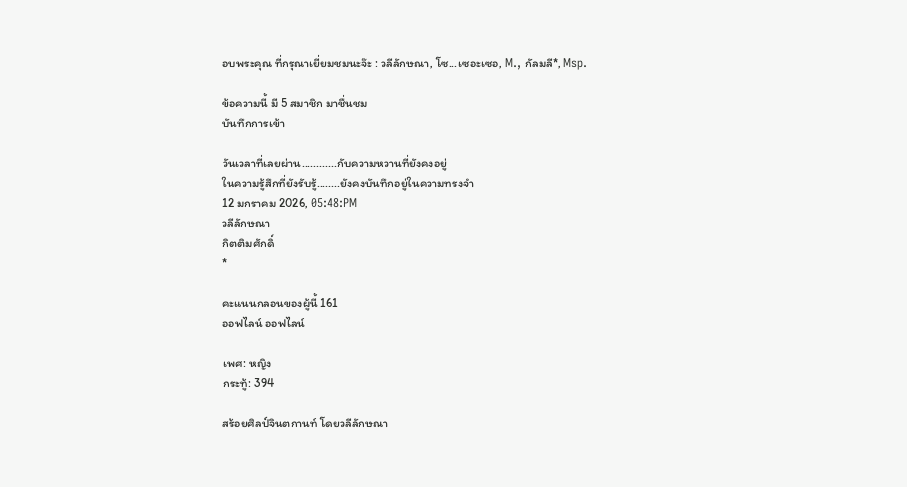อบพระคุณ ที่กรุณาเยี่ยมชมนะจ๊ะ : วลีลักษณา, โซ...เซอะเซอ, M., กัลมลี*, Msp.

ข้อความนี้ มี 5 สมาชิก มาชื่นชม
บันทึกการเข้า

วันเวลาที่เลยผ่าน............กับความหวานที่ยังคงอยู่
ในความรู้สึกที่ยังรับรู้........ยังคงบันทึกอยู่ในความทรงจำ
12 มกราคม 2026, 05:48:PM
วลีลักษณา
กิตติมศักดิ์
*

คะแนนกลอนของผู้นี้ 161
ออฟไลน์ ออฟไลน์

เพศ: หญิง
กระทู้: 394

สร้อยศิลป์จินตกานท์ โดยวลีลักษณา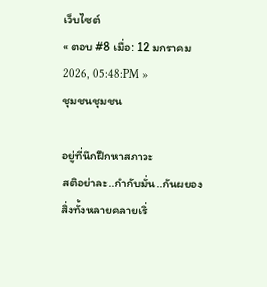เว็บไซต์
« ตอบ #8 เมื่อ: 12 มกราคม 2026, 05:48:PM »
ชุมชนชุมชน

อยู่ที่นึกฝึกหาสภาวะ
สติอย่าละ..กำกับมั่น..กันผยอง
สิ่งทั้งหลายคลายเริ่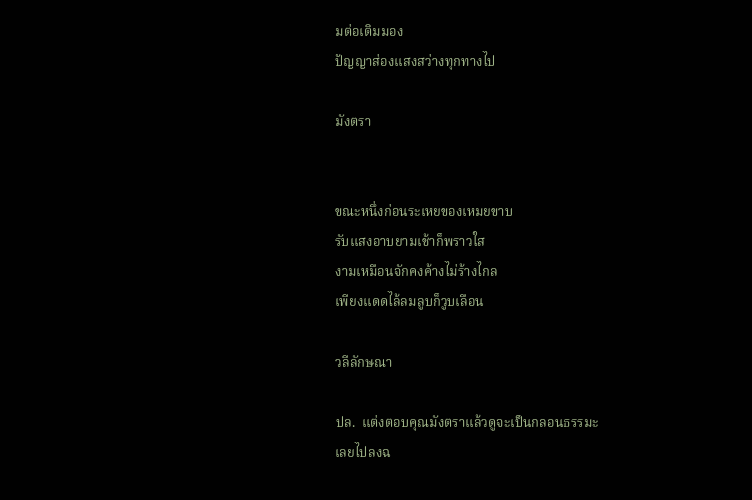มต่อเติมมอง
ปัญญาส่องแสงสว่างทุกทางไป

มังตรา


ขณะหนึ่งก่อนระเหยของเหมยขาบ
รับแสงอาบยามเช้าก็พราวใส
งามเหมือนจักคงค้างไม่ร้างไกล
เพียงแดดไล้ลมลูบก็วูบเลือน

วลีลักษณา

ปล.  แต่งตอบคุณมังตราแล้วดูจะเป็นกลอนธรรมะ
เลยไปลงฉ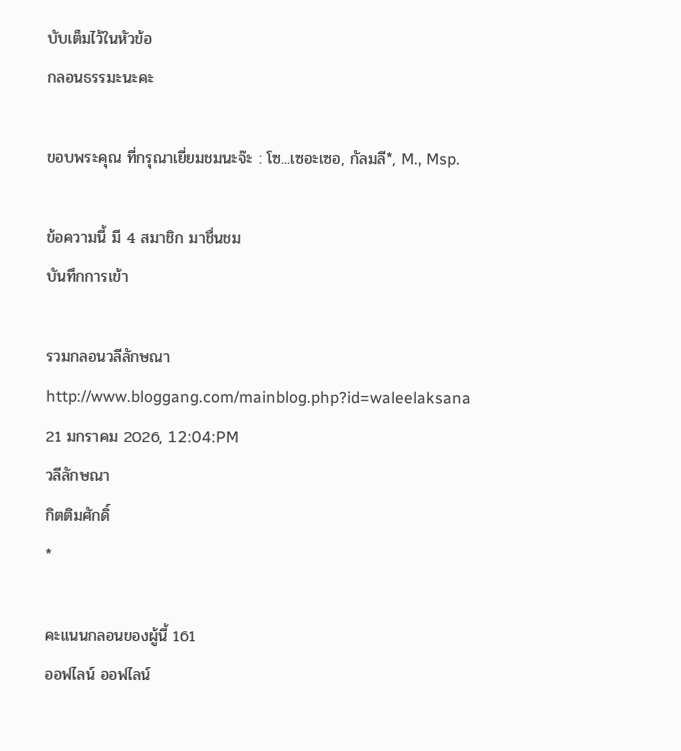บับเต็มไว้ในหัวข้อ
กลอนธรรมะนะคะ

ขอบพระคุณ ที่กรุณาเยี่ยมชมนะจ๊ะ : โซ...เซอะเซอ, กัลมลี*, M., Msp.

ข้อความนี้ มี 4 สมาชิก มาชื่นชม
บันทึกการเข้า

รวมกลอนวลีลักษณา
http://www.bloggang.com/mainblog.php?id=waleelaksana
21 มกราคม 2026, 12:04:PM
วลีลักษณา
กิตติมศักดิ์
*

คะแนนกลอนของผู้นี้ 161
ออฟไลน์ ออฟไลน์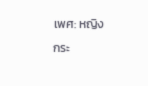เพศ: หญิง
กระ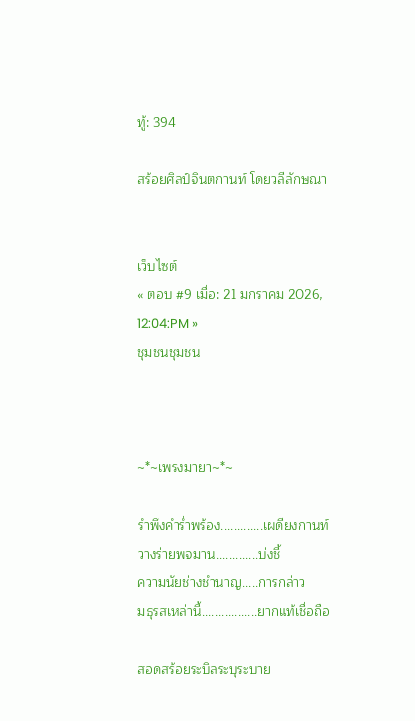ทู้: 394

สร้อยศิลป์จินตกานท์ โดยวลีลักษณา


เว็บไซต์
« ตอบ #9 เมื่อ: 21 มกราคม 2026, 12:04:PM »
ชุมชนชุมชน



~*~เพรงมายา~*~

รำพึงคำร่ำพร้อง.............เผดียงกานท์
วางร่ายพจมาน.............บ่งชี้
ความนัยช่างชำนาญ.....การกล่าว
มธุรสเหล่านี้.................ยากแท้เชื่อถือ

สอดสร้อยระบิลระบุระบาย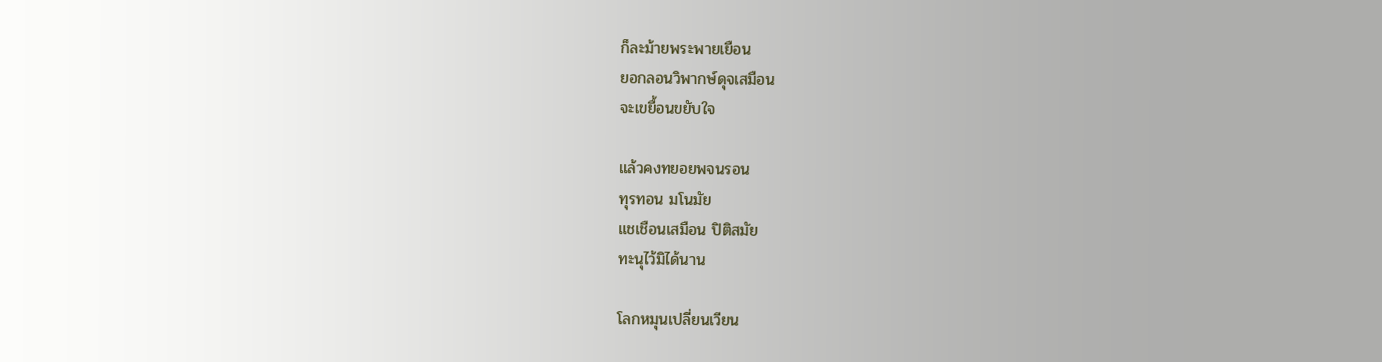ก็ละม้ายพระพายเยือน
ยอกลอนวิพากษ์ดุจเสมือน
จะเขยื้อนขยับใจ

แล้วคงทยอยพจนรอน
ทุรทอน มโนมัย
แชเชือนเสมือน ปิติสมัย
ทะนุไว้มิได้นาน

โลกหมุนเปลี่ยนเวียน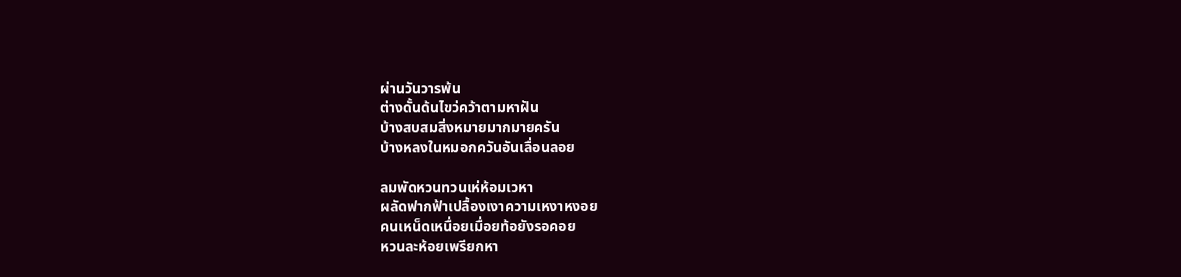ผ่านวันวารพ้น
ต่างดั้นด้นไขว่คว้าตามหาฝัน
บ้างสบสมสิ่งหมายมากมายครัน
บ้างหลงในหมอกควันอันเลื่อนลอย

ลมพัดหวนทวนเห่ห้อมเวหา
ผลัดฟากฟ้าเปลื้องเงาความเหงาหงอย
คนเหน็ดเหนื่อยเมื่อยท้อยังรอคอย
หวนละห้อยเพรียกหา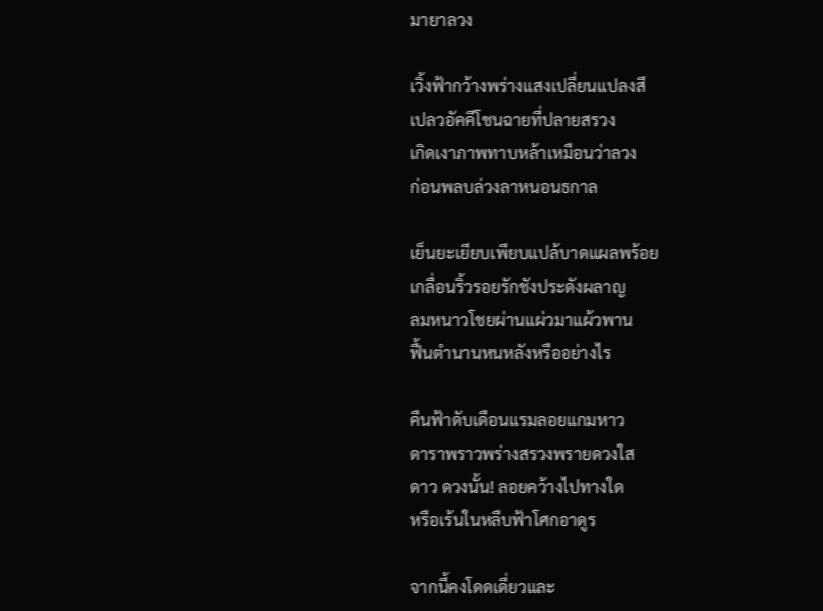มายาลวง

เวิ้งฟ้ากว้างพร่างแสงเปลี่ยนแปลงสี
เปลวอัคคีโชนฉายที่ปลายสรวง
เกิดเงาภาพทาบหล้าเหมือนว่าลวง
ก่อนพลบล่วงลาหนอนธกาล

เย็นยะเยียบเพียบแปล้บาดแผลพร้อย
เกลื่อนริ้วรอยรักชังประดังผลาญ
ลมหนาวโชยผ่านแผ่วมาแผ้วพาน
ฟื้นตำนานหนหลังหรืออย่างไร

คืนฟ้าดับเดือนแรมลอยแกมหาว
ดาราพราวพร่างสรวงพรายดวงใส
ดาว ดวงนั้น! ลอยคว้างไปทางใด
หรือเร้นในหลืบฟ้าโศกอาดูร

จากนี้คงโดดเดี่ยวและ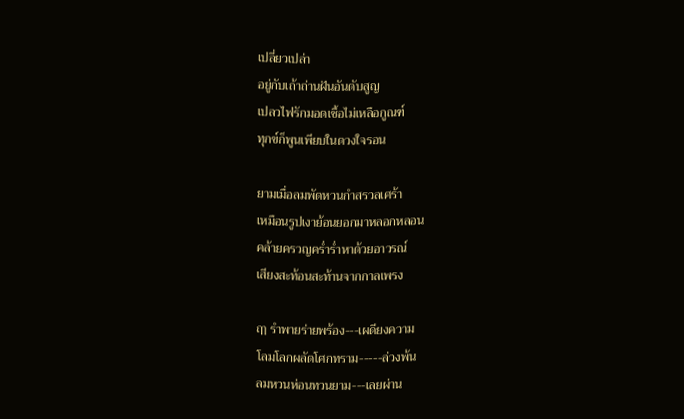เปลี่ยวเปล่า
อยู่กับเถ้าถ่านฝันอันดับสูญ
เปลวไฟรักมอดเชื้อไม่เหลือกูณฑ์
ทุกข์ก็พูนเพียบในดวงใจรอน

ยามเมื่อลมพัดหวนกำสรวลเศร้า
เหมือนรูปเงาย้อนยอกมาหลอกหลอน
คล้ายครวญคร่ำร่ำหาด้วยอาวรณ์
เสียงสะท้อนสะท้านจากกาลเพรง

ฤๅ รำพายร่ายพร้อง---เผดียงความ
โลมโลกผลัดโศกทราม-----ล่วงพ้น
ลมหวนห่อนทวนยาม---เลยผ่าน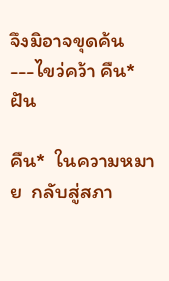จึงมิอาจขุดค้น---ไขว่คว้า คืน* ฝัน

คืน*  ในความหมาย  กลับสู่สภา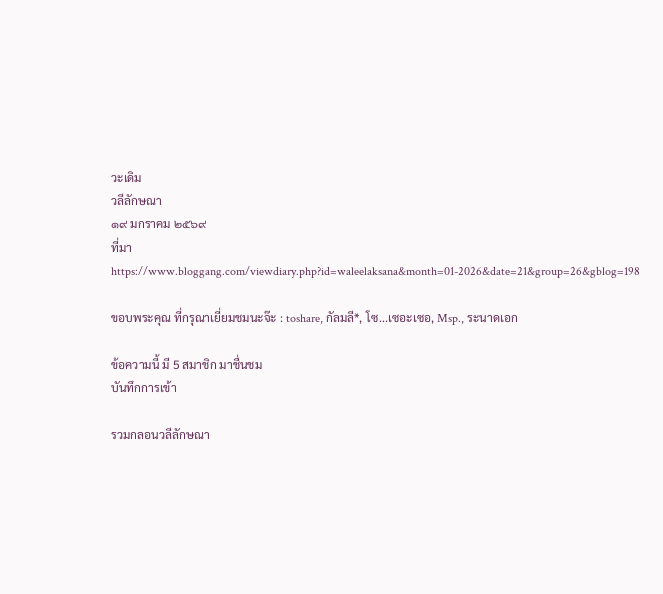วะเดิม
วลีลักษณา
๑๙ มกราคม ๒๕๖๙
ที่มา https://www.bloggang.com/viewdiary.php?id=waleelaksana&month=01-2026&date=21&group=26&gblog=198

ขอบพระคุณ ที่กรุณาเยี่ยมชมนะจ๊ะ : toshare, กัลมลี*, โซ...เซอะเซอ, Msp., ระนาดเอก

ข้อความนี้ มี 5 สมาชิก มาชื่นชม
บันทึกการเข้า

รวมกลอนวลีลักษณา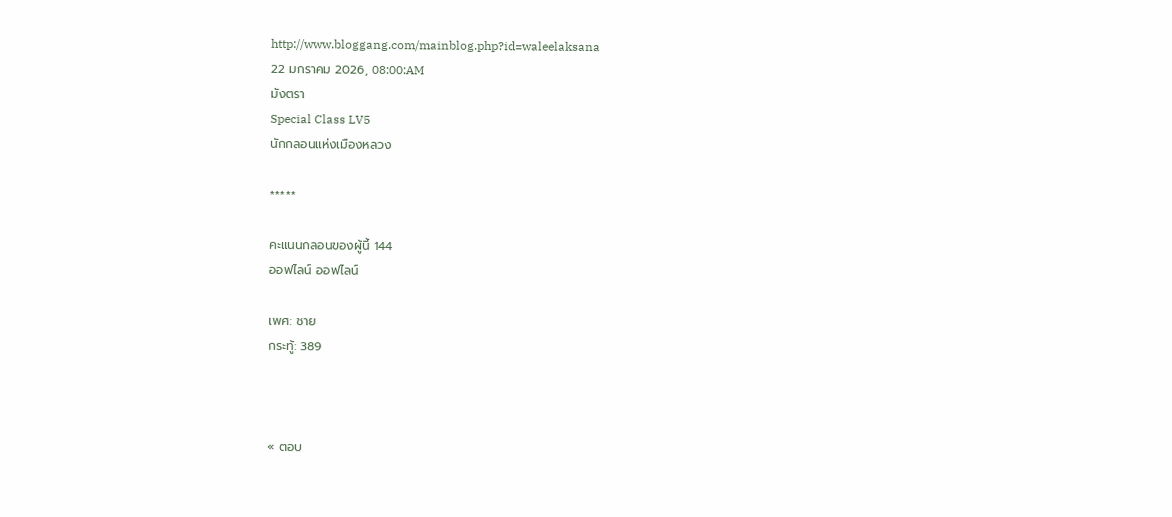http://www.bloggang.com/mainblog.php?id=waleelaksana
22 มกราคม 2026, 08:00:AM
มังตรา
Special Class LV5
นักกลอนแห่งเมืองหลวง

*****

คะแนนกลอนของผู้นี้ 144
ออฟไลน์ ออฟไลน์

เพศ: ชาย
กระทู้: 389



« ตอบ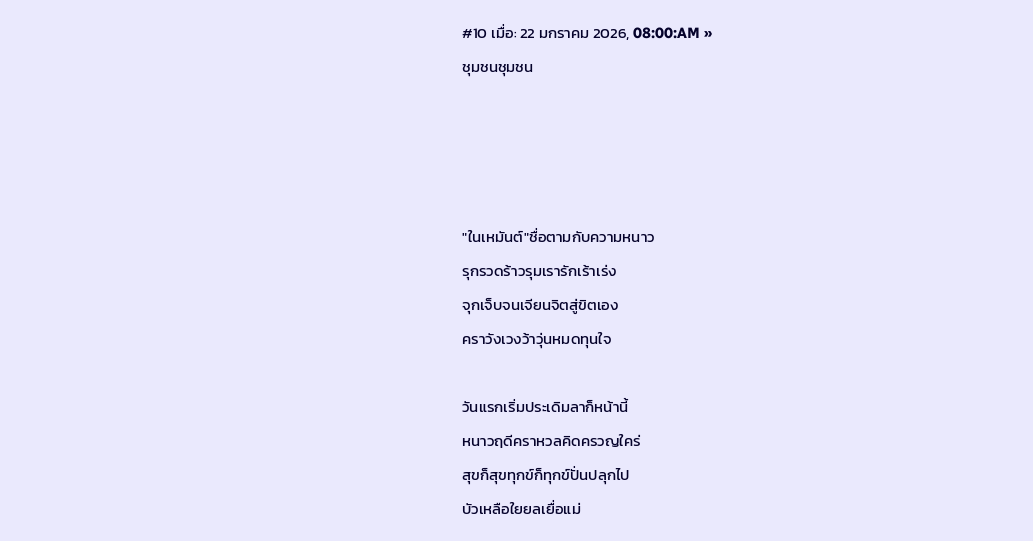#10 เมื่อ: 22 มกราคม 2026, 08:00:AM »
ชุมชนชุมชน




"ในเหมันต์"ชื่อตามกับความหนาว
รุกรวดร้าวรุมเรารักเร้าเร่ง
จุกเจ็บจนเจียนจิตสู่ขิตเอง
คราวังเวงว้าวุ่นหมดทุนใจ

วันแรกเริ่มประเดิมลาก็หน้านี้
หนาวฤดีคราหวลคิดครวญใคร่
สุขก็สุขทุกข์ก็ทุกข์ปั่นปลุกไป
บัวเหลือใยยลเยื่อแม่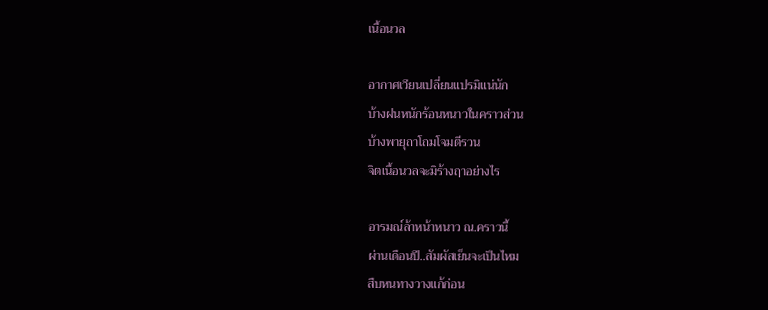เนื้อนวล

อากาศเวียนเปลี่ยนแปรมิแน่นัก
บ้างฝนหนักร้อนหนาวในคราวส่วน
บ้างพายุถาโถมโจมตีรวน
จิตเนื้อนวลจะมิร้างฤาอย่างไร

อารมณ์ล้าหน้าหนาว ณ.คราวนี้
ผ่านเดือนปี..สัมผัสเย็นจะเป็นไหม
สืบหนทางวางแก้ก่อน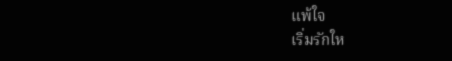แพ้ใจ
เริ่มรักให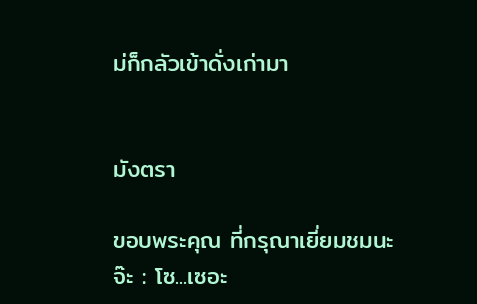ม่ก็กลัวเข้าดั่งเก่ามา


มังตรา

ขอบพระคุณ ที่กรุณาเยี่ยมชมนะจ๊ะ : โซ...เซอะ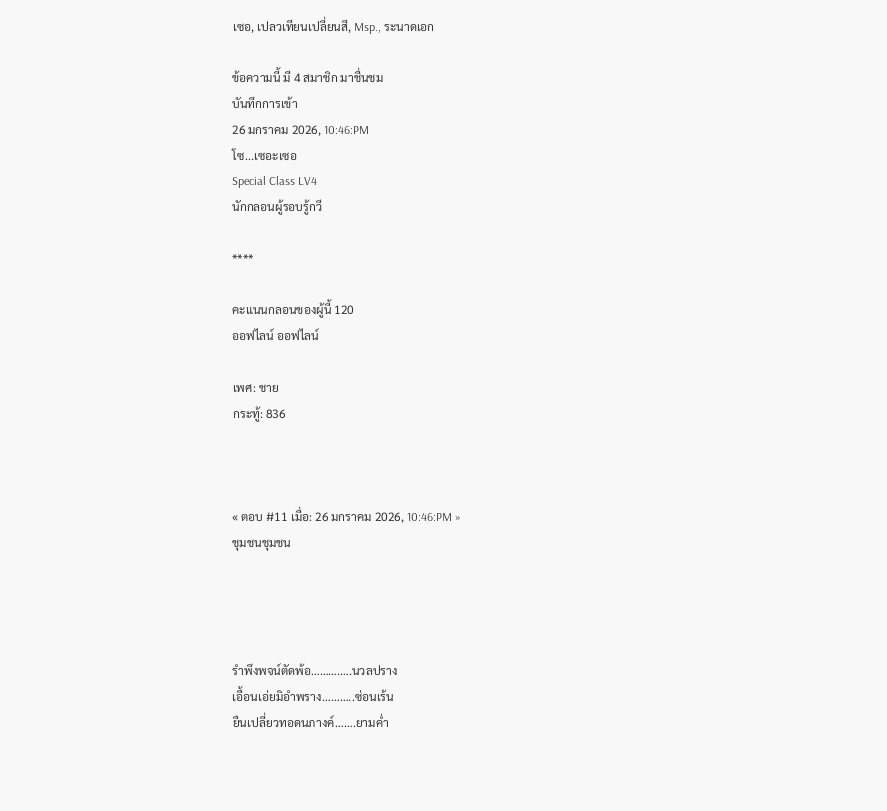เซอ, เปลวเทียนเปลี่ยนสี, Msp., ระนาดเอก

ข้อความนี้ มี 4 สมาชิก มาชื่นชม
บันทึกการเข้า
26 มกราคม 2026, 10:46:PM
โซ...เซอะเซอ
Special Class LV4
นักกลอนผู้รอบรู้กวี

****

คะแนนกลอนของผู้นี้ 120
ออฟไลน์ ออฟไลน์

เพศ: ชาย
กระทู้: 836



« ตอบ #11 เมื่อ: 26 มกราคม 2026, 10:46:PM »
ชุมชนชุมชน




รำพึงพจน์ตัดพ้อ……….….นวลปราง
เอื้อนเอ่ยมิอำพราง………..ซ่อนเร้น
ยืนเปลี่ยวทอดนภางค์…….ยามค่ำ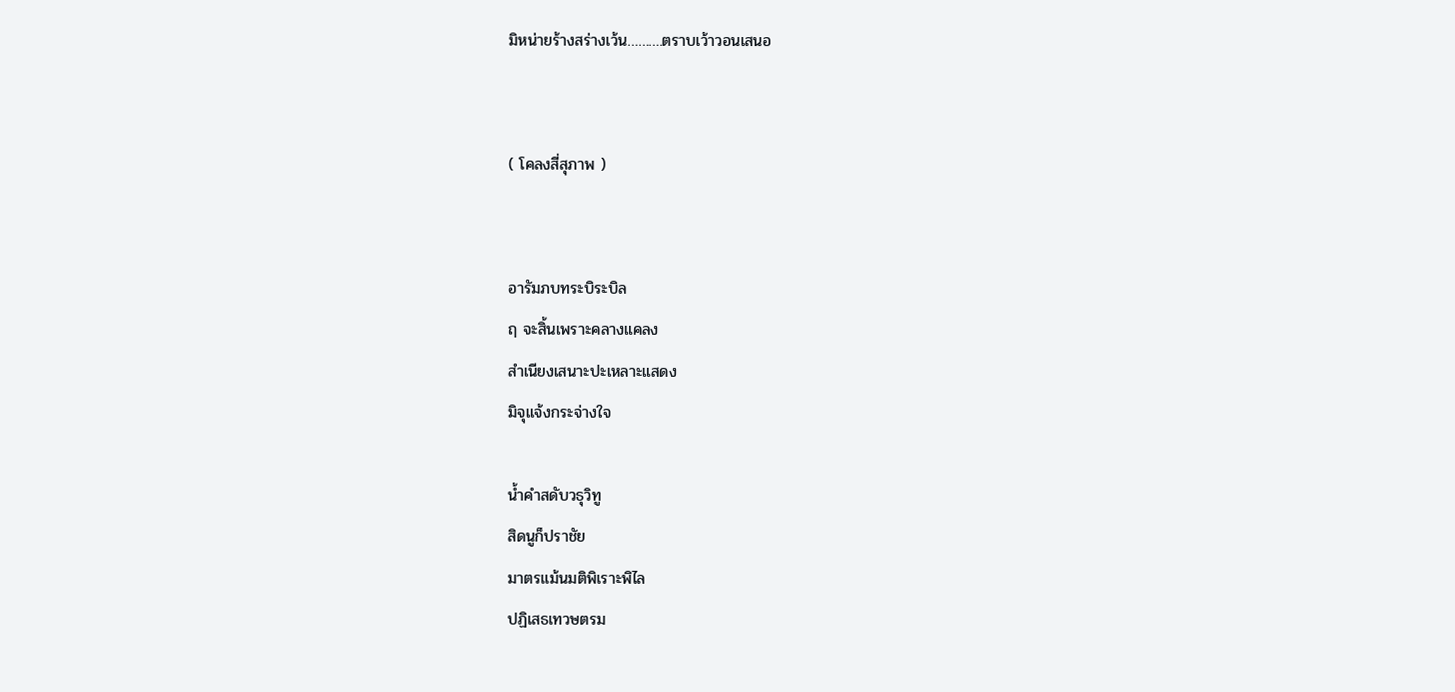มิหน่ายร้างสร่างเว้น……….ตราบเว้าวอนเสนอ


( โคลงสี่สุภาพ )


อารัมภบทระบิระบิล
ฤ จะสิ้นเพราะคลางแคลง
สำเนียงเสนาะปะเหลาะแสดง
มิจุแจ้งกระจ่างใจ

น้ำคำสดับวธุวิทู
สิดนูก็ปราชัย
มาตรแม้นมติพิเราะพิไล
ปฏิเสธเทวษตรม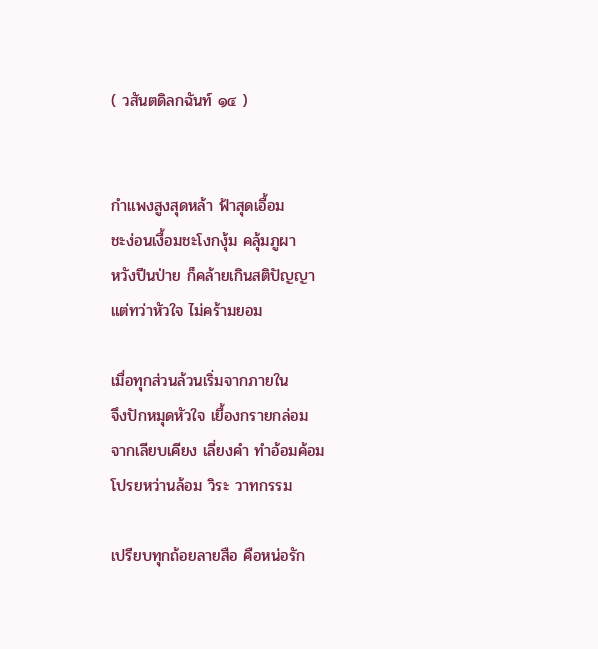( วสันตดิลกฉันท์ ๑๔ )


กำแพงสูงสุดหล้า ฟ้าสุดเอื้อม
ชะง่อนเงื้อมชะโงกงุ้ม คลุ้มภูผา
หวังปีนป่าย ก็คล้ายเกินสติปัญญา
แต่ทว่าหัวใจ ไม่คร้ามยอม

เมื่อทุกส่วนล้วนเริ่มจากภายใน
จึงปักหมุดหัวใจ เยื้องกรายกล่อม
จากเลียบเคียง เลี่ยงคำ ทำอ้อมค้อม
โปรยหว่านล้อม วิระ วาทกรรม

เปรียบทุกถ้อยลายสือ คือหน่อรัก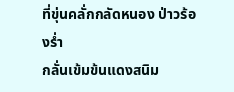ที่ขุ่นคลั่กกลัดหนอง ป่าวร้องร่ำ
กลั่นเข้มข้นแดงสนิม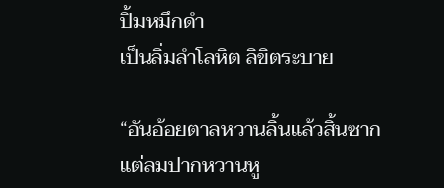ปิ้มหมึกดำ
เป็นลิ่มลำโลหิต ลิขิตระบาย

“อันอ้อยตาลหวานลิ้นแล้วสิ้นซาก
แต่ลมปากหวานหู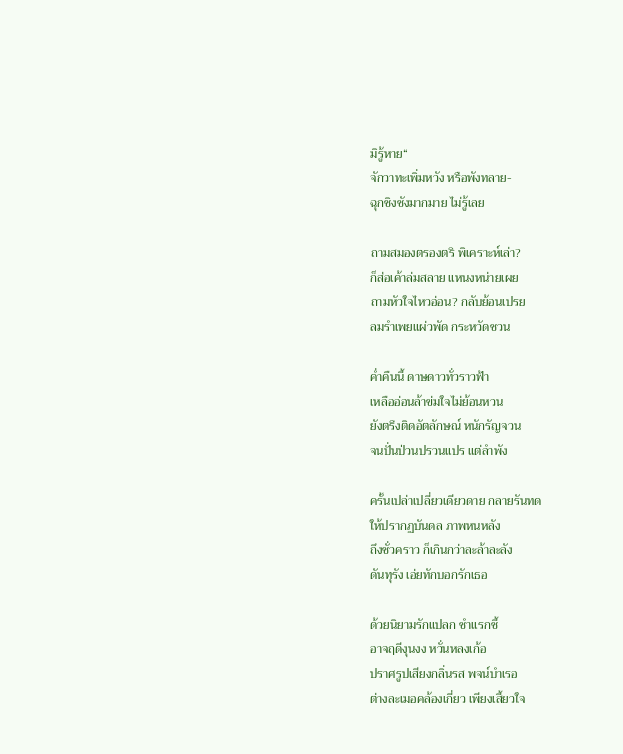มิรู้หาย“
จักวาทะเพิ่มหวัง หรือพังทลาย-
ฉุกชิงชังมากมาย ไม่รู้เลย

ถามสมองตรองตริ พิเคราะห์เล่า?
ก็ส่อเค้าล่มสลาย แหนงหน่ายเผย
ถามหัวใจไหวอ่อน? กลับย้อนเปรย
ลมรำเพยแผ่วพัด กระหวัดชวน

ค่ำคืนนี้ ดาษดาวทั่วราวฟ้า
เหลืออ่อนล้าข่มใจไม่ย้อนหวน
ยังตรึงติดอัตลักษณ์ หนักรัญจวน
จนปั่นป่วนปรวนแปร แต่ลำพัง

ครั้นเปล่าเปลี่ยวเดียวดาย กลายรันทด
ให้ปรากฏบันดล ภาพหนหลัง
ถึงชั่วคราว ก็เกินกว่าละล้าละลัง
ดันทุรัง เอ่ยทักบอกรักเธอ

ด้วยนิยามรักแปลก ชำแรกชี้
อาจฤดีงุนงง หวั่นหลงเก้อ
ปราศรูปเสียงกลิ่นรส พจน์บำเรอ
ต่างละเมอคล้องเกี่ยว เพียงเสี้ยวใจ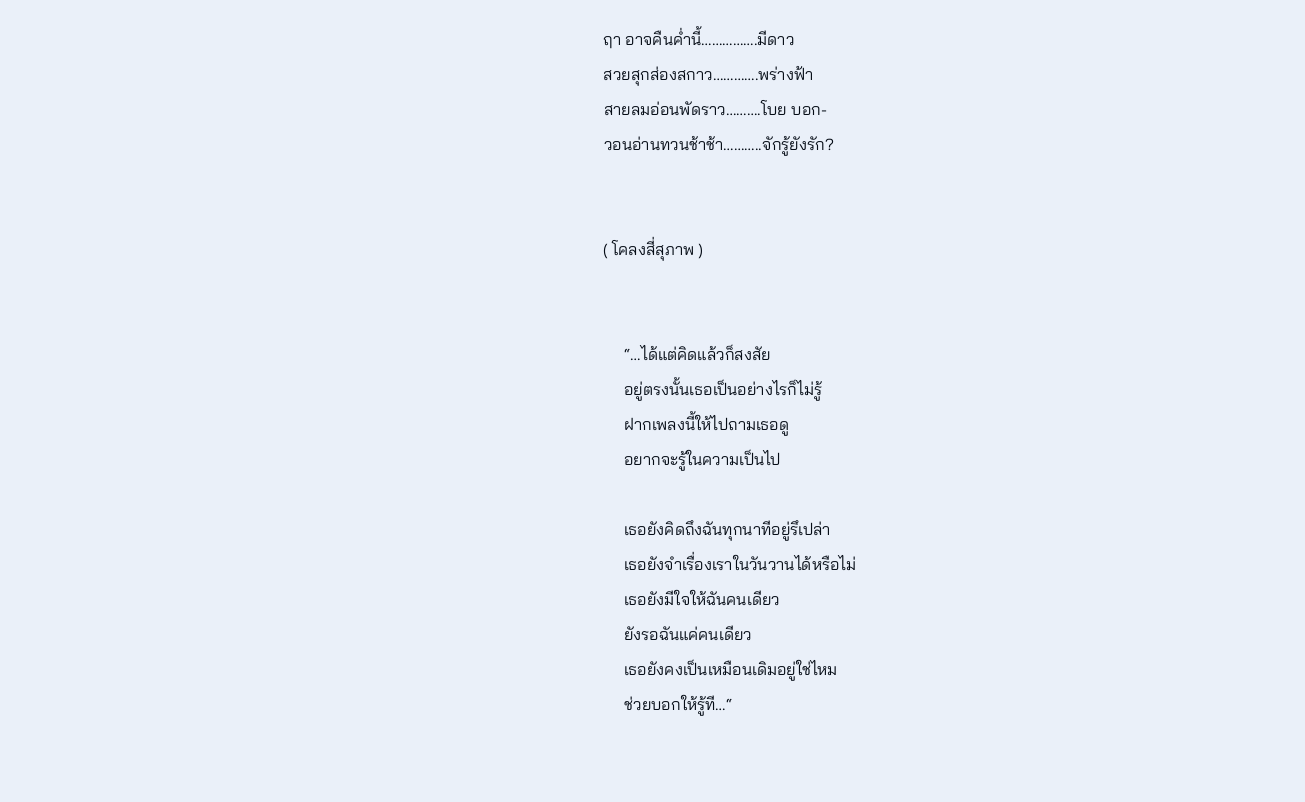ฤา อาจคืนค่ำนี้…………….มีดาว
สวยสุกส่องสกาว………….พร่างฟ้า
สายลมอ่อนพัดราว……….โบย บอก-
วอนอ่านทวนช้าช้า………..จักรู้ยังรัก?


( โคลงสี่สุภาพ )


     “…ได้แต่คิดแล้วก็สงสัย
     อยู่ตรงนั้นเธอเป็นอย่างไรก็ไม่รู้
     ฝากเพลงนี้ให้ไปถามเธอดู
     อยากจะรู้ในความเป็นไป

     เธอยังคิดถึงฉันทุกนาทีอยู่รึเปล่า
     เธอยังจำเรื่องเราในวันวานได้หรือไม่
     เธอยังมีใจให้ฉันคนเดียว
     ยังรอฉันแค่คนเดียว
     เธอยังคงเป็นเหมือนเดิมอยู่ใช่ไหม
     ช่วยบอกให้รู้ที…“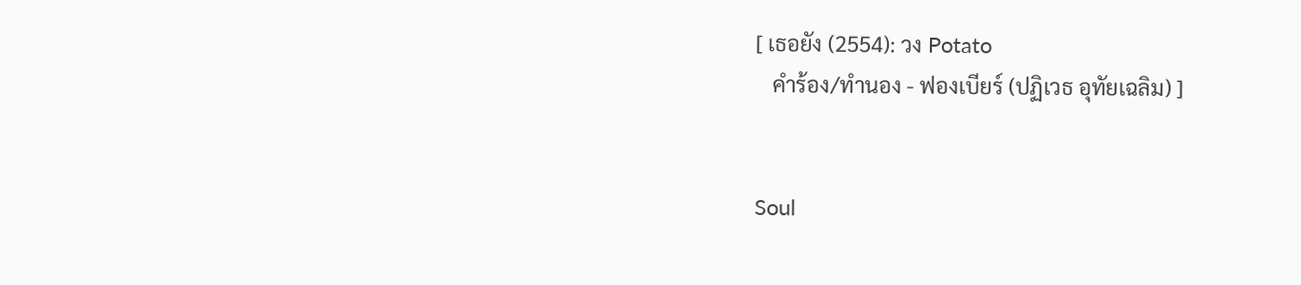[ เธอยัง (2554): วง Potato
   คำร้อง/ทำนอง - ฟองเบียร์ (ปฏิเวธ อุทัยเฉลิม) ]


Soul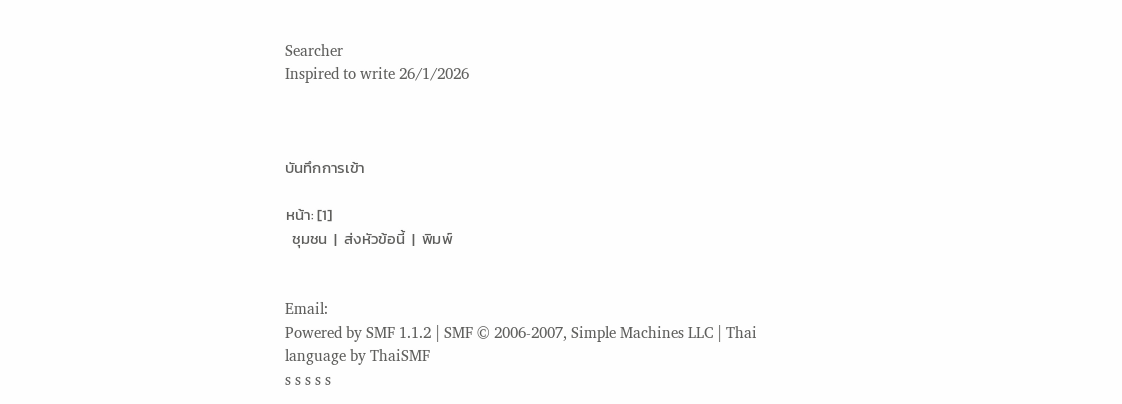Searcher
Inspired to write 26/1/2026



บันทึกการเข้า

หน้า: [1]
  ชุมชน  |  ส่งหัวข้อนี้  |  พิมพ์


Email:
Powered by SMF 1.1.2 | SMF © 2006-2007, Simple Machines LLC | Thai language by ThaiSMF
s s s s s